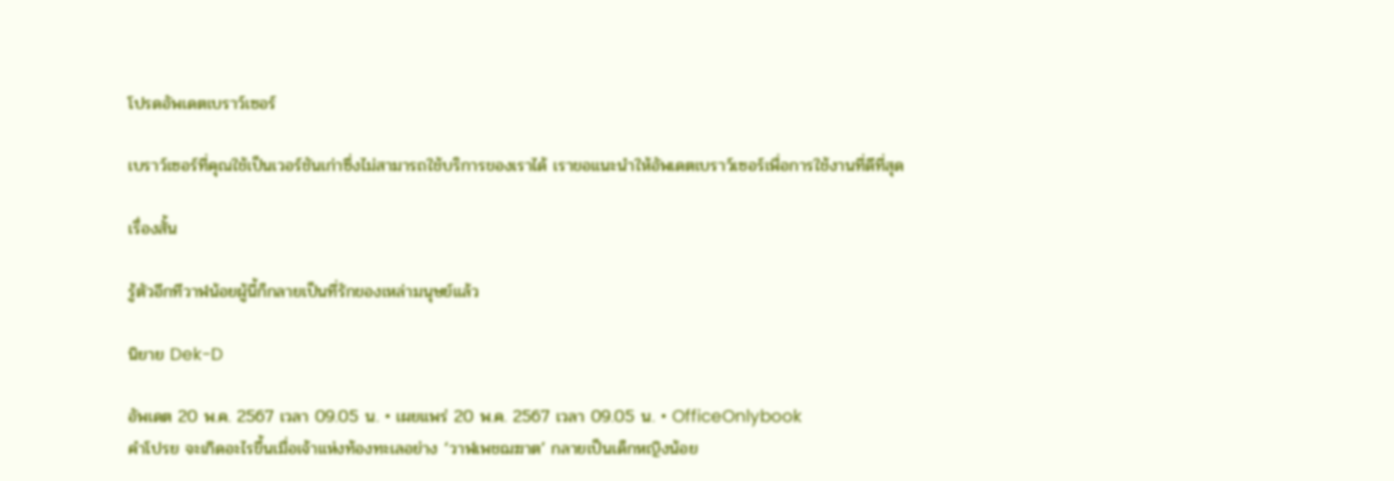โปรดอัพเดตเบราว์เซอร์

เบราว์เซอร์ที่คุณใช้เป็นเวอร์ชันเก่าซึ่งไม่สามารถใช้บริการของเราได้ เราขอแนะนำให้อัพเดตเบราว์เซอร์เพื่อการใช้งานที่ดีที่สุด

เรื่องสั้น

รู้ตัวอีกทีวาฬน้อยผู้นี้ก็กลายเป็นที่รักของเหล่ามนุษย์แล้ว

นิยาย Dek-D

อัพเดต 20 พ.ค. 2567 เวลา 09.05 น. • เผยแพร่ 20 พ.ค. 2567 เวลา 09.05 น. • OfficeOnlybook
คำโปรย จะเกิดอะไรขึ้นเมื่อเจ้าแห่งท้องทะเลอย่าง ‘วาฬเพชฌฆาต’ กลายเป็นเด็กหญิงน้อย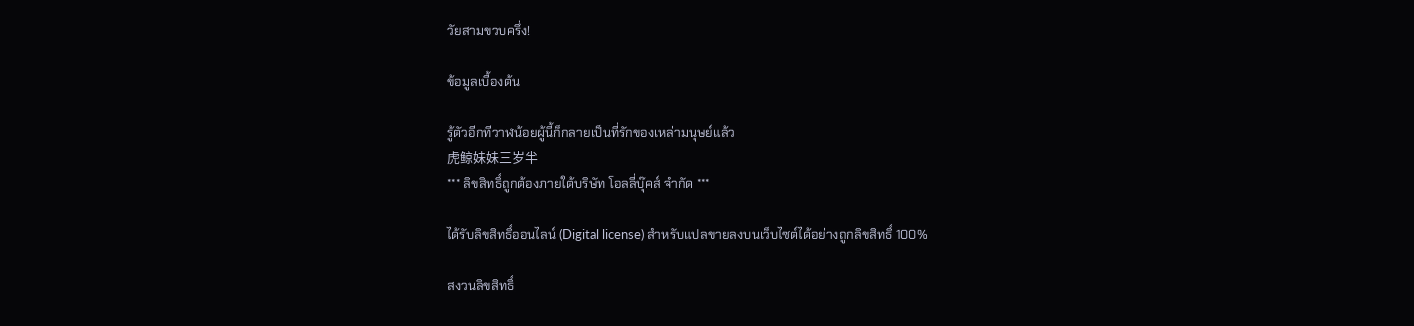วัยสามขวบครึ่ง!

ข้อมูลเบื้องต้น

รู้ตัวอีกทีวาฬน้อยผู้นี้ก็กลายเป็นที่รักของเหล่ามนุษย์แล้ว
虎鲸妹妹三岁半
*** ลิขสิทธิ์ถูกต้องภายใต้บริษัท โอลลี่บุ๊คส์ จำกัด ***

ได้รับลิขสิทธิ์ออนไลน์ (Digital license) สำหรับแปลขายลงบนเว็บไซต์ได้อย่างถูกลิขสิทธิ์ 100%

สงวนลิขสิทธิ์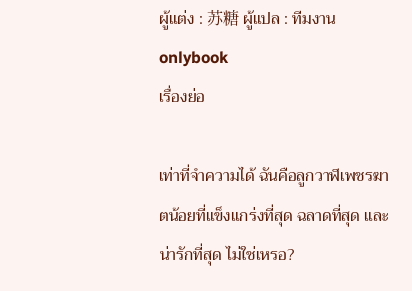ผู้แต่ง : 苏糖 ผู้แปล : ทีมงาน onlybook
เรื่องย่อ

เท่าที่จำความได้ ฉันคือลูกวาฬเพชรฆาตน้อยที่แข็งแกร่งที่สุด ฉลาดที่สุด และน่ารักที่สุด ไม่ใช่เหรอ?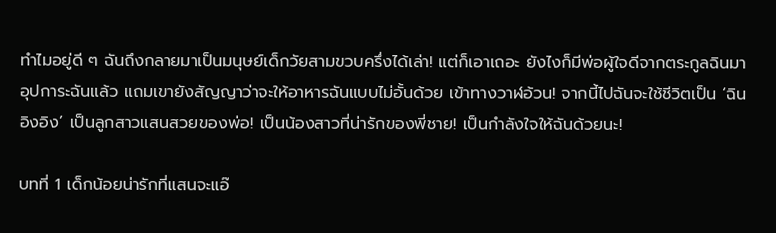ทำไมอยู่ดี ๆ ฉันถึงกลายมาเป็นมนุษย์เด็กวัยสามขวบครึ่งได้เล่า! แต่ก็เอาเถอะ ยังไงก็มีพ่อผู้ใจดีจากตระกูลฉินมาอุปการะฉันแล้ว แถมเขายังสัญญาว่าจะให้อาหารฉันแบบไม่อั้นด้วย เข้าทางวาฬอ้วน! จากนี้ไปฉันจะใช้ชีวิตเป็น ‘ฉินอิงอิง’ เป็นลูกสาวแสนสวยของพ่อ! เป็นน้องสาวที่น่ารักของพี่ชาย! เป็นกำลังใจให้ฉันด้วยนะ!

บทที่ 1 เด็กน้อยน่ารักที่แสนจะแอ๊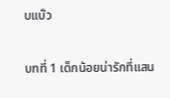บแบ๊ว

บทที่ 1 เด็กน้อยน่ารักที่แสน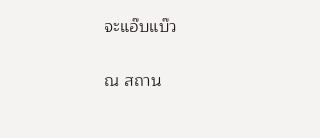จะแอ๊บแบ๊ว

ณ สถาน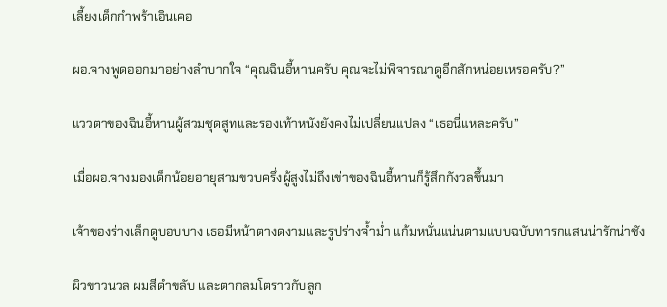เลี้ยงเด็กกำพร้าเอินเคอ

ผอ.จางพูดออกมาอย่างลำบากใจ “คุณฉินอี้หานครับ คุณจะไม่พิจารณาดูอีกสักหน่อยเหรอครับ?”

แววตาของฉินอี้หานผู้สวมชุดสูทและรองเท้าหนังยังคงไม่เปลี่ยนแปลง “เธอนี่แหละครับ”

เมื่อผอ.จางมองเด็กน้อยอายุสามขวบครึ่งผู้สูงไม่ถึงเข่าของฉินอี้หานก็รู้สึกกังวลขึ้นมา

เจ้าของร่างเล็กดูบอบบาง เธอมีหน้าตางดงามและรูปร่างจ้ำม่ำ แก้มหนั่นแน่นตามแบบฉบับทารกแสนน่ารักน่าชัง

ผิวขาวนวล ผมสีดำขลับ และตากลมโตราวกับลูก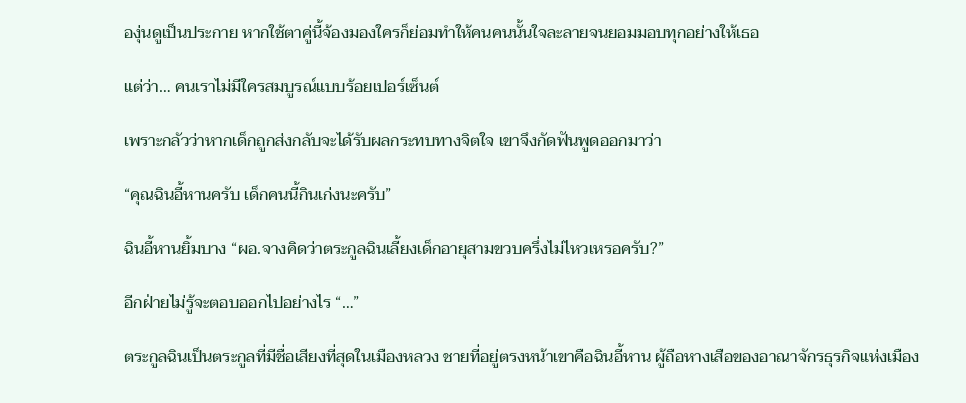องุ่นดูเป็นประกาย หากใช้ตาคู่นี้จ้องมองใครก็ย่อมทำให้คนคนนั้นใจละลายจนยอมมอบทุกอย่างให้เธอ

แต่ว่า… คนเราไม่มีใครสมบูรณ์แบบร้อยเปอร์เซ็นต์

เพราะกลัวว่าหากเด็กถูกส่งกลับจะได้รับผลกระทบทางจิตใจ เขาจึงกัดฟันพูดออกมาว่า

“คุณฉินอี้หานครับ เด็กคนนี้กินเก่งนะครับ”

ฉินอี้หานยิ้มบาง “ผอ.จางคิดว่าตระกูลฉินเลี้ยงเด็กอายุสามขวบครึ่งไม่ไหวเหรอครับ?”

อีกฝ่ายไม่รู้จะตอบออกไปอย่างไร “…”

ตระกูลฉินเป็นตระกูลที่มีชื่อเสียงที่สุดในเมืองหลวง ชายที่อยู่ตรงหน้าเขาคือฉินอี้หาน ผู้ถือหางเสือของอาณาจักรธุรกิจแห่งเมือง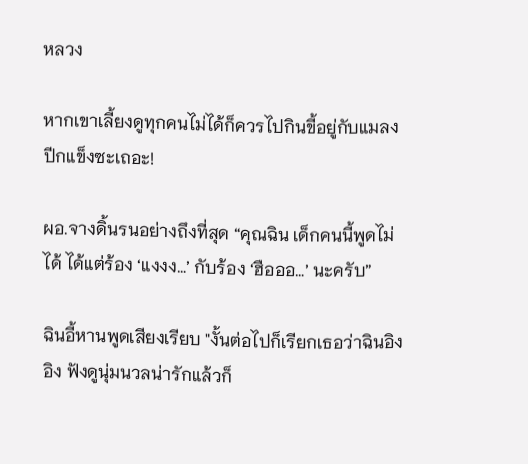หลวง

หากเขาเลี้ยงดูทุกคนไม่ได้ก็ควรไปกินขี้อยู่กับแมลงปีกแข็งซะเถอะ!

ผอ.จางดิ้นรนอย่างถึงที่สุด “คุณฉิน เด็กคนนี้พูดไม่ได้ ได้แต่ร้อง ‘แงงง…’ กับร้อง ‘ฮือออ…’ นะครับ”

ฉินอี้หานพูดเสียงเรียบ "งั้นต่อไปก็เรียกเธอว่าฉินอิงอิง ฟังดูนุ่มนวลน่ารักแล้วก็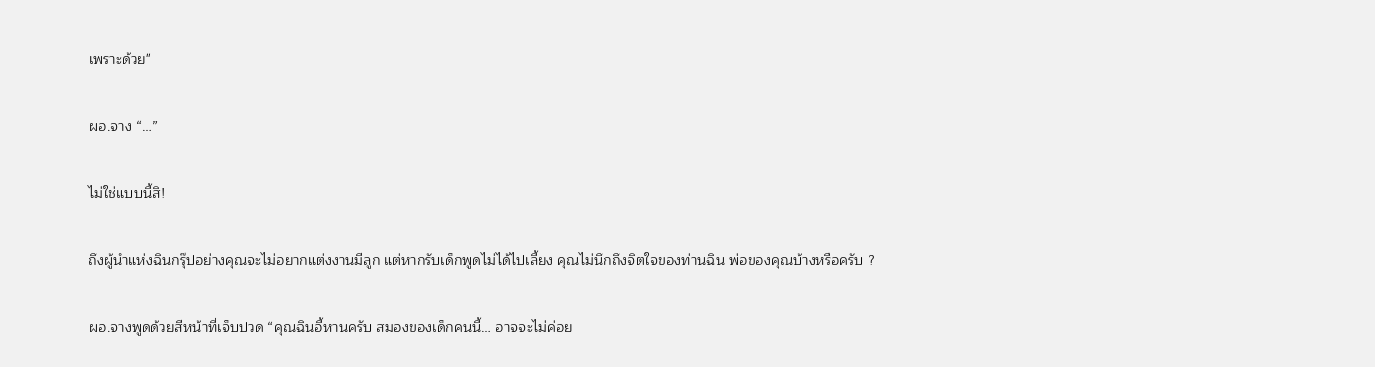เพราะด้วย"

ผอ.จาง “…”

ไม่ใช่แบบนี้สิ!

ถึงผู้นำแห่งฉินกรุ๊ปอย่างคุณจะไม่อยากแต่งงานมีลูก แต่หากรับเด็กพูดไม่ได้ไปเลี้ยง คุณไม่นึกถึงจิตใจของท่านฉิน พ่อของคุณบ้างหรือครับ ?

ผอ.จางพูดด้วยสีหน้าที่เจ็บปวด “คุณฉินอี้หานครับ สมองของเด็กคนนี้… อาจจะไม่ค่อย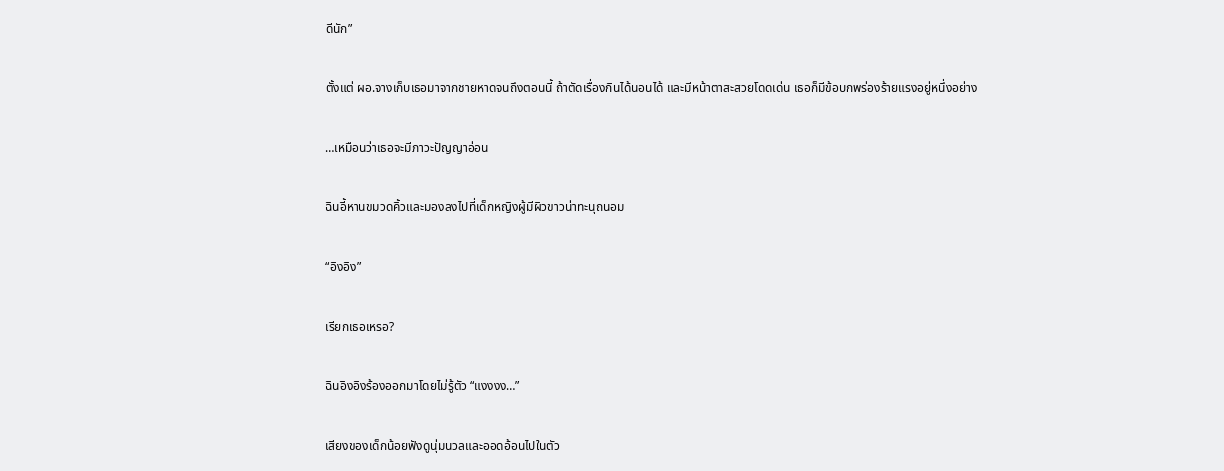ดีนัก”

ตั้งแต่ ผอ.จางเก็บเธอมาจากชายหาดจนถึงตอนนี้ ถ้าตัดเรื่องกินได้นอนได้ และมีหน้าตาสะสวยโดดเด่น เธอก็มีข้อบกพร่องร้ายแรงอยู่หนึ่งอย่าง

…เหมือนว่าเธอจะมีภาวะปัญญาอ่อน

ฉินอี้หานขมวดคิ้วและมองลงไปที่เด็กหญิงผู้มีผิวขาวน่าทะนุถนอม

“อิงอิง”

เรียกเธอเหรอ?

ฉินอิงอิงร้องออกมาโดยไม่รู้ตัว “แงงงง…”

เสียงของเด็กน้อยฟังดูนุ่มนวลและออดอ้อนไปในตัว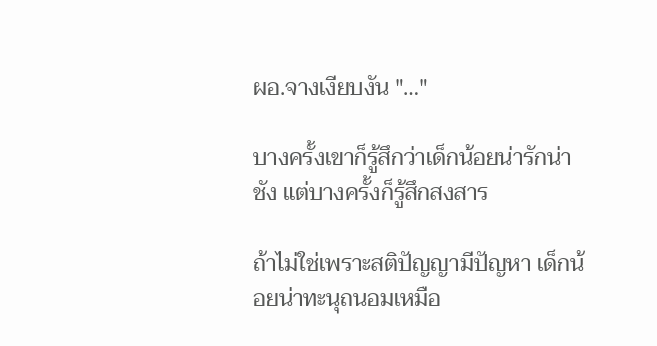ผอ.จางเงียบงัน "…"

บางครั้งเขาก็รู้สึกว่าเด็กน้อยน่ารักน่าชัง แต่บางครั้งก็รู้สึกสงสาร

ถ้าไม่ใช่เพราะสติปัญญามีปัญหา เด็กน้อยน่าทะนุถนอมเหมือ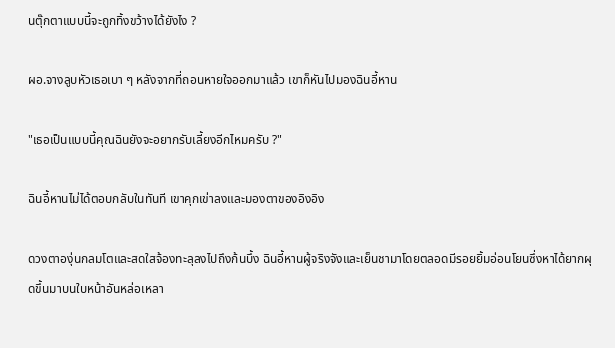นตุ๊กตาแบบนี้จะถูกทิ้งขว้างได้ยังไง ?

ผอ.จางลูบหัวเธอเบา ๆ หลังจากที่ถอนหายใจออกมาแล้ว เขาก็หันไปมองฉินอี้หาน

"เธอเป็นแบบนี้คุณฉินยังจะอยากรับเลี้ยงอีกไหมครับ ?"

ฉินอี้หานไม่ได้ตอบกลับในทันที เขาคุกเข่าลงและมองตาของอิงอิง

ดวงตาองุ่นกลมโตและสดใสจ้องทะลุลงไปถึงก้นบึ้ง ฉินอี้หานผู้จริงจังและเย็นชามาโดยตลอดมีรอยยิ้มอ่อนโยนซึ่งหาได้ยากผุดขึ้นมาบนใบหน้าอันหล่อเหลา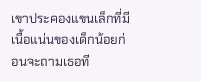เขาประคองแขนเล็กที่มีเนื้อแน่นของเด็กน้อยก่อนจะถามเธอที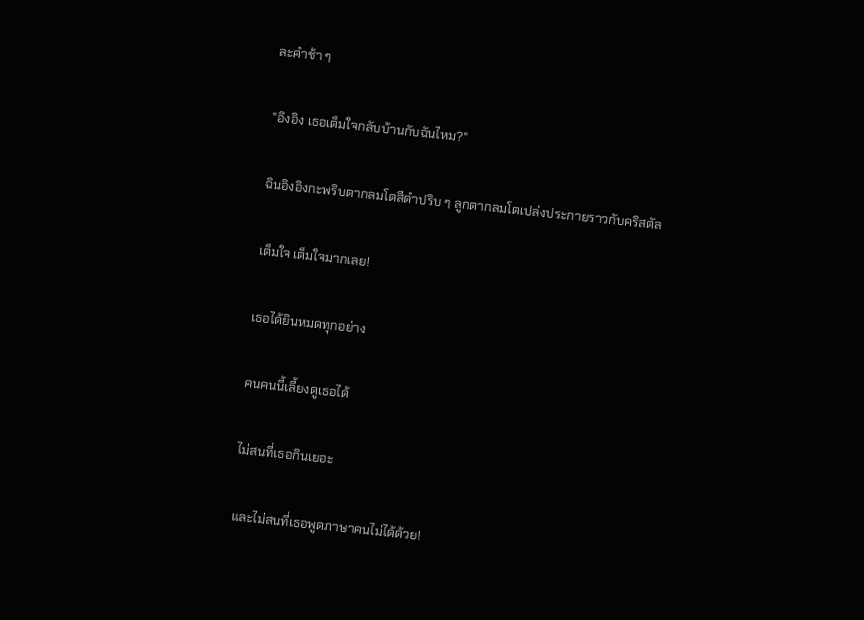ละคำช้า ๆ

"อิงอิง เธอเต็มใจกลับบ้านกับฉันไหม?"

ฉินอิงอิงกะพริบตากลมโตสีดำปริบ ๆ ลูกตากลมโตเปล่งประกายราวกับคริสตัล

เต็มใจ เต็มใจมากเลย!

เธอได้ยินหมดทุกอย่าง

คนคนนี้เลี้ยงดูเธอได้

ไม่สนที่เธอกินเยอะ

และไม่สนที่เธอพูดภาษาคนไม่ได้ด้วย!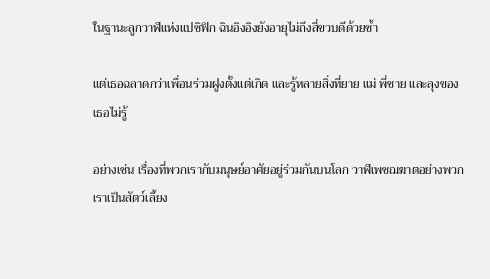ในฐานะลูกวาฬแห่งแปซิฟิก ฉินอิงอิงยังอายุไม่ถึงสี่ขวบดีด้วยซ้ำ

แต่เธอฉลาดกว่าเพื่อนร่วมฝูงตั้งแต่เกิด และรู้หลายสิ่งที่ยาย แม่ พี่ชาย และลุงของเธอไม่รู้

อย่างเช่น เรื่องที่พวกเรากับมนุษย์อาศัยอยู่ร่วมกันบนโลก วาฬเพชฌฆาตอย่างพวกเราเป็นสัตว์เลี้ยง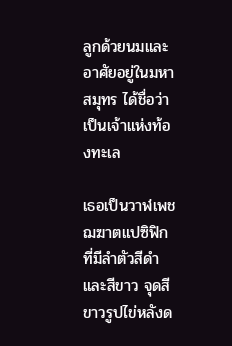ลูกด้วยนมและอาศัยอยู่ในมหาสมุทร ได้ชื่อว่าเป็นเจ้าแห่งท้องทะเล

เธอเป็นวาฬเพชฌฆาตแปซิฟิกที่มีลำตัวสีดำและสีขาว จุดสีขาวรูปไข่หลังด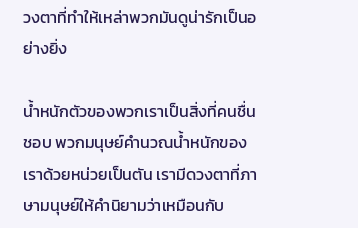วงตาที่ทำให้เหล่าพวกมันดูน่ารักเป็นอย่างยิ่ง

น้ำหนักตัวของพวกเราเป็นสิ่งที่คนชื่นชอบ พวกมนุษย์คำนวณน้ำหนักของเราด้วยหน่วยเป็นตัน เรามีดวงตาที่ภาษามนุษย์ให้คำนิยามว่าเหมือนกับ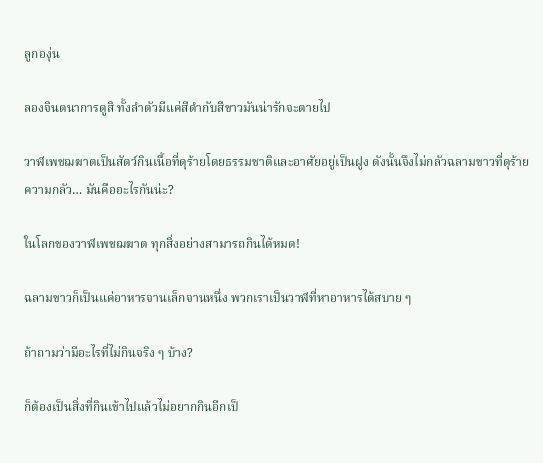ลูกองุ่น

ลองจินตนาการดูสิ ทั้งลำตัวมีแค่สีดำกับสีขาวมันน่ารักจะตายไป

วาฬเพชฌฆาตเป็นสัตว์กินเนื้อที่ดุร้ายโดยธรรมชาติและอาศัยอยู่เป็นฝูง ดังนั้นจึงไม่กลัวฉลามขาวที่ดุร้าย
ความกลัว… มันคืออะไรกันน่ะ?

ในโลกของวาฬเพชฌฆาต ทุกสิ่งอย่างสามารถกินได้หมด!

ฉลามขาวก็เป็นแค่อาหารจานเล็กจานหนึ่ง พวกเราเป็นวาฬที่หาอาหารได้สบาย ๆ

ถ้าถามว่ามีอะไรที่ไม่กินจริง ๆ บ้าง?

ก็ต้องเป็นสิ่งที่กินเข้าไปแล้วไม่อยากกินอีกเป็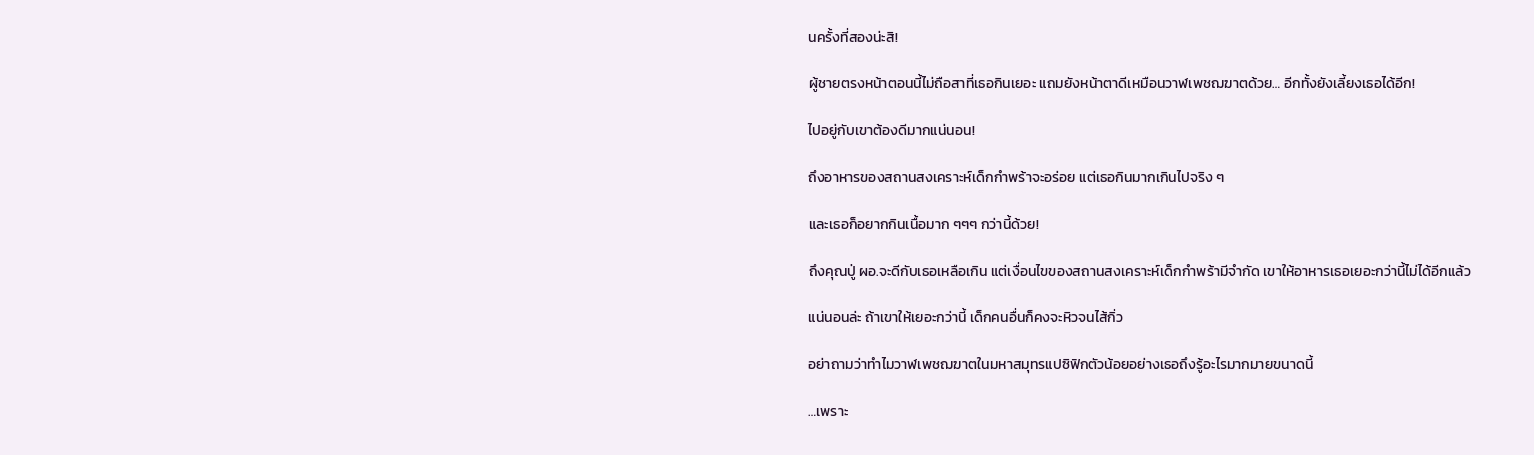นครั้งที่สองน่ะสิ!

ผู้ชายตรงหน้าตอนนี้ไม่ถือสาที่เธอกินเยอะ แถมยังหน้าตาดีเหมือนวาฬเพชฌฆาตด้วย… อีกทั้งยังเลี้ยงเธอได้อีก!

ไปอยู่กับเขาต้องดีมากแน่นอน!

ถึงอาหารของสถานสงเคราะห์เด็กกำพร้าจะอร่อย แต่เธอกินมากเกินไปจริง ๆ

และเธอก็อยากกินเนื้อมาก ๆๆๆ กว่านี้ด้วย!

ถึงคุณปู่ ผอ.จะดีกับเธอเหลือเกิน แต่เงื่อนไขของสถานสงเคราะห์เด็กกำพร้ามีจำกัด เขาให้อาหารเธอเยอะกว่านี้ไม่ได้อีกแล้ว

แน่นอนล่ะ ถ้าเขาให้เยอะกว่านี้ เด็กคนอื่นก็คงจะหิวจนไส้กิ่ว

อย่าถามว่าทำไมวาฬเพชฌฆาตในมหาสมุทรแปซิฟิกตัวน้อยอย่างเธอถึงรู้อะไรมากมายขนาดนี้

…เพราะ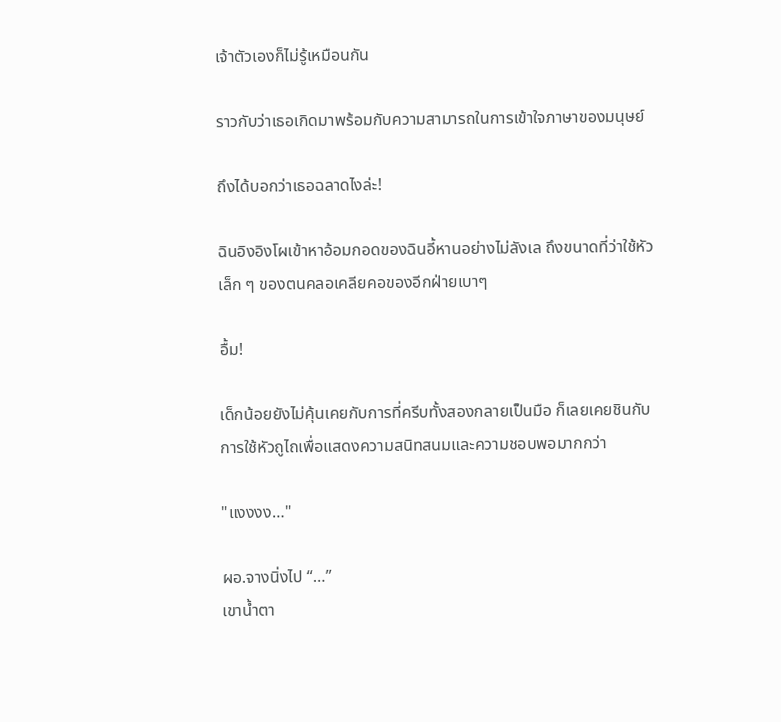เจ้าตัวเองก็ไม่รู้เหมือนกัน

ราวกับว่าเธอเกิดมาพร้อมกับความสามารถในการเข้าใจภาษาของมนุษย์

ถึงได้บอกว่าเธอฉลาดไงล่ะ!

ฉินอิงอิงโผเข้าหาอ้อมกอดของฉินอี้หานอย่างไม่ลังเล ถึงขนาดที่ว่าใช้หัวเล็ก ๆ ของตนคลอเคลียคอของอีกฝ่ายเบาๆ

อื้ม!

เด็กน้อยยังไม่คุ้นเคยกับการที่ครีบทั้งสองกลายเป็นมือ ก็เลยเคยชินกับการใช้หัวถูไถเพื่อแสดงความสนิทสนมและความชอบพอมากกว่า

"แงงงง…"

ผอ.จางนิ่งไป “…”
เขาน้ำตา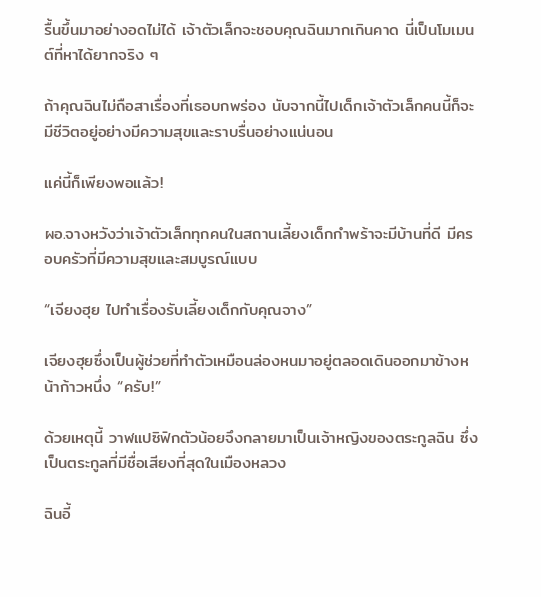รื้นขึ้นมาอย่างอดไม่ได้ เจ้าตัวเล็กจะชอบคุณฉินมากเกินคาด นี่เป็นโมเมนต์ที่หาได้ยากจริง ๆ

ถ้าคุณฉินไม่ถือสาเรื่องที่เธอบกพร่อง นับจากนี้ไปเด็กเจ้าตัวเล็กคนนี้ก็จะมีชีวิตอยู่อย่างมีความสุขและราบรื่นอย่างแน่นอน

แค่นี้ก็เพียงพอแล้ว!

ผอ.จางหวังว่าเจ้าตัวเล็กทุกคนในสถานเลี้ยงเด็กกำพร้าจะมีบ้านที่ดี มีครอบครัวที่มีความสุขและสมบูรณ์แบบ

“เจียงฮุย ไปทำเรื่องรับเลี้ยงเด็กกับคุณจาง”

เจียงฮุยซึ่งเป็นผู้ช่วยที่ทำตัวเหมือนล่องหนมาอยู่ตลอดเดินออกมาข้างหน้าก้าวหนึ่ง “ครับ!”

ด้วยเหตุนี้ วาฬแปซิฟิกตัวน้อยจึงกลายมาเป็นเจ้าหญิงของตระกูลฉิน ซึ่งเป็นตระกูลที่มีชื่อเสียงที่สุดในเมืองหลวง

ฉินอี้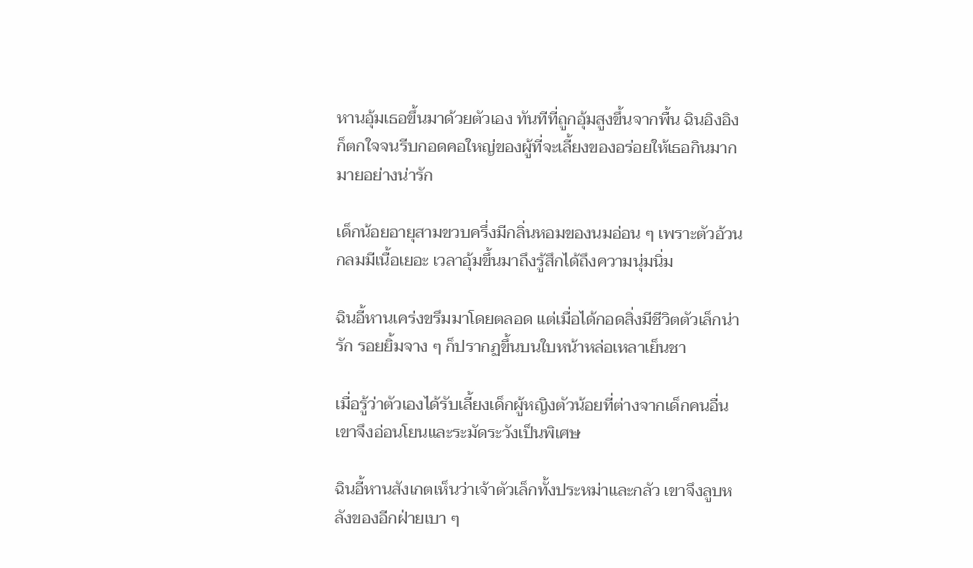หานอุ้มเธอขึ้นมาด้วยตัวเอง ทันทีที่ถูกอุ้มสูงขึ้นจากพื้น ฉินอิงอิงก็ตกใจจนรีบกอดคอใหญ่ของผู้ที่จะเลี้ยงของอร่อยให้เธอกินมากมายอย่างน่ารัก

เด็กน้อยอายุสามขวบครึ่งมีกลิ่นหอมของนมอ่อน ๆ เพราะตัวอ้วนกลมมีเนื้อเยอะ เวลาอุ้มขึ้นมาถึงรู้สึกได้ถึงความนุ่มนิ่ม

ฉินอี้หานเคร่งขรึมมาโดยตลอด แต่เมื่อได้กอดสิ่งมีชีวิตตัวเล็กน่ารัก รอยยิ้มจาง ๆ ก็ปรากฏขึ้นบนใบหน้าหล่อเหลาเย็นชา

เมื่อรู้ว่าตัวเองได้รับเลี้ยงเด็กผู้หญิงตัวน้อยที่ต่างจากเด็กคนอื่น เขาจึงอ่อนโยนและระมัดระวังเป็นพิเศษ

ฉินอี้หานสังเกตเห็นว่าเจ้าตัวเล็กทั้งประหม่าและกลัว เขาจึงลูบหลังของอีกฝ่ายเบา ๆ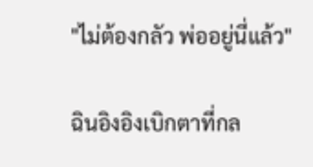"ไม่ต้องกลัว พ่ออยู่นี่แล้ว"

ฉินอิงอิงเบิกตาที่กล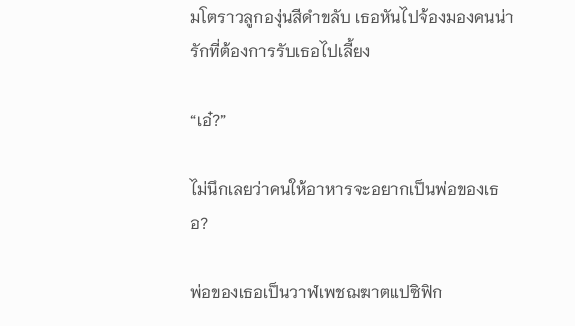มโตราวลูกองุ่นสีดำขลับ เธอหันไปจ้องมองคนน่ารักที่ต้องการรับเธอไปเลี้ยง

“เอ๋?”

ไม่นึกเลยว่าคนให้อาหารจะอยากเป็นพ่อของเธอ?

พ่อของเธอเป็นวาฬเพชฌฆาตแปซิฟิก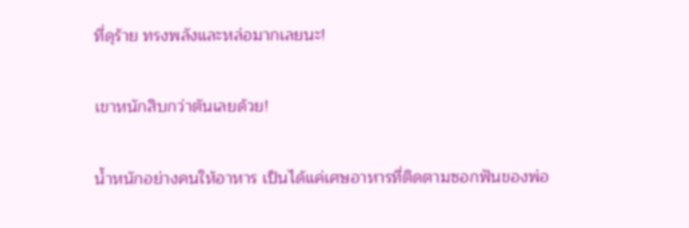ที่ดุร้าย ทรงพลังและหล่อมากเลยนะ!

เขาหนักสิบกว่าตันเลยด้วย!

น้ำหนักอย่างคนให้อาหาร เป็นได้แค่เศษอาหารที่ติดตามซอกฟันของพ่อ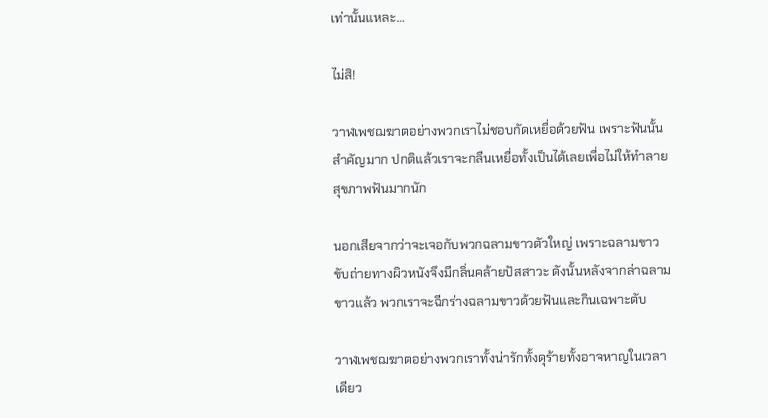เท่านั้นแหละ…

ไม่สิ!

วาฬเพชฌฆาตอย่างพวกเราไม่ชอบกัดเหยื่อด้วยฟัน เพราะฟันนั้นสำคัญมาก ปกติแล้วเราจะกลืนเหยื่อทั้งเป็นได้เลยเพื่อไม่ให้ทำลายสุขภาพฟันมากนัก

นอกเสียจากว่าจะเจอกับพวกฉลามขาวตัวใหญ่ เพราะฉลามขาวขับถ่ายทางผิวหนังจึงมีกลิ่นคล้ายปัสสาวะ ดังนั้นหลังจากล่าฉลามขาวแล้ว พวกเราจะฉีกร่างฉลามขาวด้วยฟันและกินเฉพาะตับ

วาฬเพชฌฆาตอย่างพวกเราทั้งน่ารักทั้งดุร้ายทั้งอาจหาญในเวลาเดียว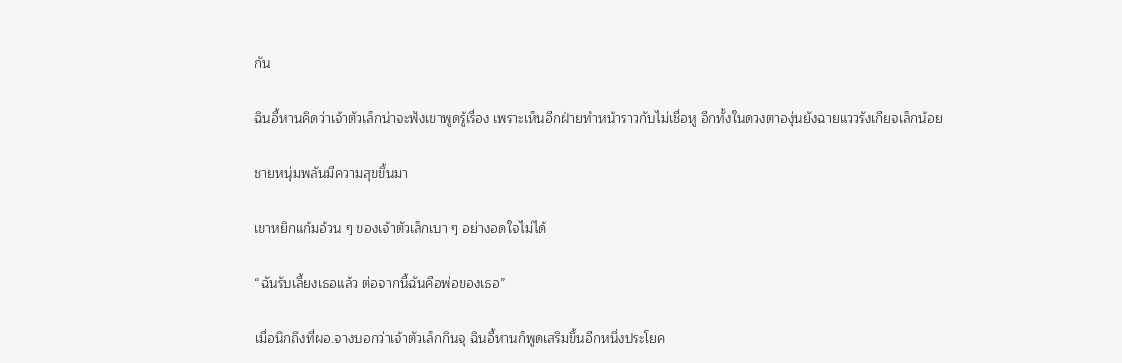กัน

ฉินอี้หานคิดว่าเจ้าตัวเล็กน่าจะฟังเขาพูดรู้เรื่อง เพราะเห็นอีกฝ่ายทำหน้าราวกับไม่เชื่อหู อีกทั้งในดวงตาองุ่นยังฉายแววรังเกียจเล็กน้อย

ชายหนุ่มพลันมีความสุขขึ้นมา

เขาหยิกแก้มอ้วน ๆ ของเจ้าตัวเล็กเบา ๆ อย่างอดใจไม่ได้

“ฉันรับเลี้ยงเธอแล้ว ต่อจากนี้ฉันคือพ่อของเธอ”

เมื่อนึกถึงที่ผอ.จางบอกว่าเจ้าตัวเล็กกินจุ ฉินอี้หานก็พูดเสริมขึ้นอีกหนึ่งประโยค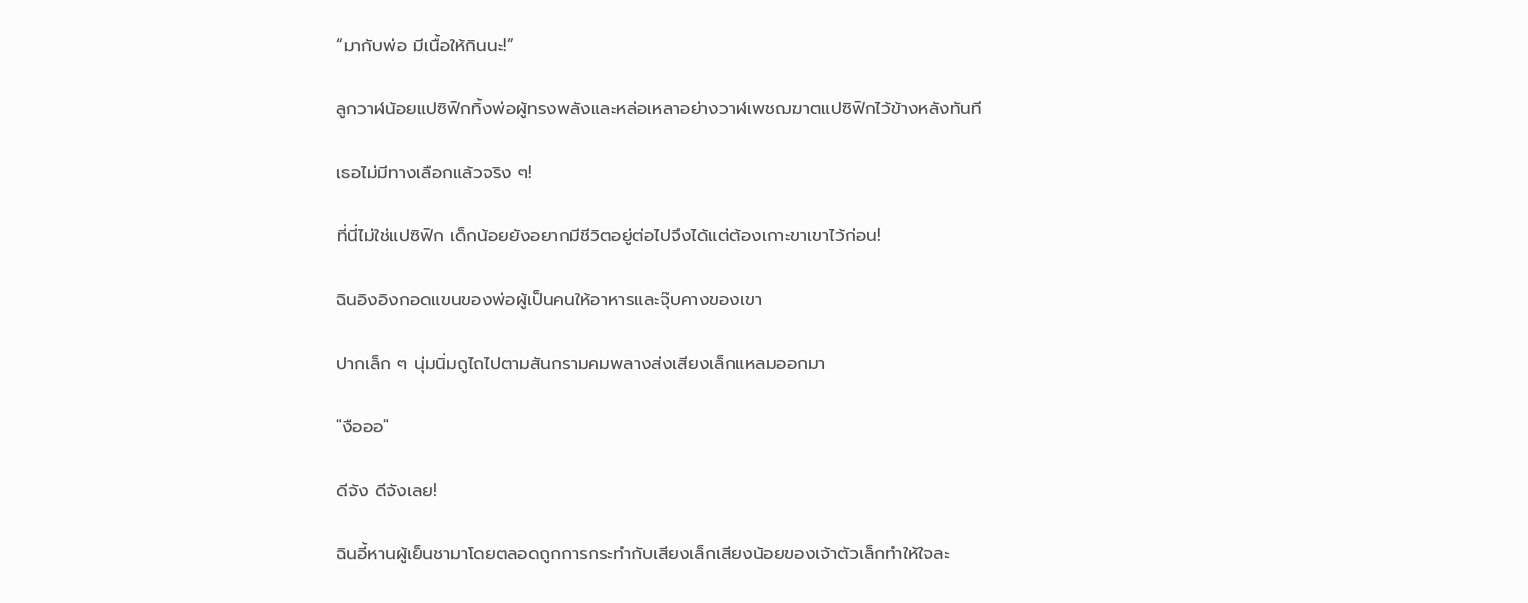“มากับพ่อ มีเนื้อให้กินนะ!”

ลูกวาฬน้อยแปซิฟิกทิ้งพ่อผู้ทรงพลังและหล่อเหลาอย่างวาฬเพชฌฆาตแปซิฟิกไว้ข้างหลังทันที

เธอไม่มีทางเลือกแล้วจริง ๆ!

ที่นี่ไม่ใช่แปซิฟิก เด็กน้อยยังอยากมีชีวิตอยู่ต่อไปจึงได้แต่ต้องเกาะขาเขาไว้ก่อน!

ฉินอิงอิงกอดแขนของพ่อผู้เป็นคนให้อาหารและจุ๊บคางของเขา

ปากเล็ก ๆ นุ่มนิ่มถูไถไปตามสันกรามคมพลางส่งเสียงเล็กแหลมออกมา

"งือออ"

ดีจัง ดีจังเลย!

ฉินอี้หานผู้เย็นชามาโดยตลอดถูกการกระทำกับเสียงเล็กเสียงน้อยของเจ้าตัวเล็กทำให้ใจละ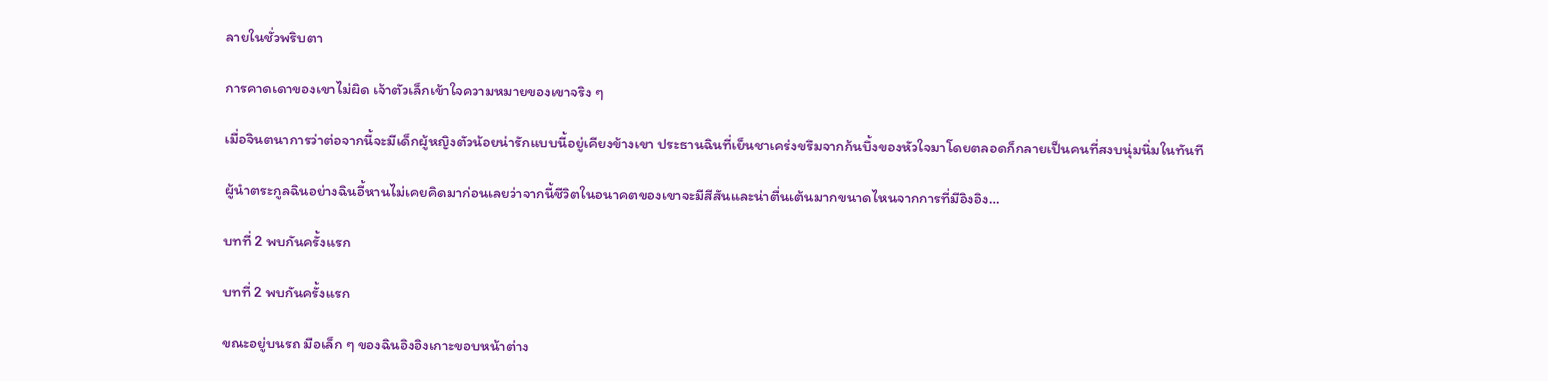ลายในชั่วพริบตา

การคาดเดาของเขาไม่ผิด เจ้าตัวเล็กเข้าใจความหมายของเขาจริง ๆ

เมื่อจินตนาการว่าต่อจากนี้จะมีเด็กผู้หญิงตัวน้อยน่ารักแบบนี้อยู่เคียงข้างเขา ประธานฉินที่เย็นชาเคร่งขรึมจากก้นบึ้งของหัวใจมาโดยตลอดก็กลายเป็นคนที่สงบนุ่มนิ่มในทันที

ผู้นำตระกูลฉินอย่างฉินอี้หานไม่เคยคิดมาก่อนเลยว่าจากนี้ชีวิตในอนาคตของเขาจะมีสีสันและน่าตื่นเต้นมากขนาดไหนจากการที่มีอิงอิง…

บทที่ 2 พบกันครั้งแรก

บทที่ 2 พบกันครั้งแรก

ขณะอยู่บนรถ มือเล็ก ๆ ของฉินอิงอิงเกาะขอบหน้าต่าง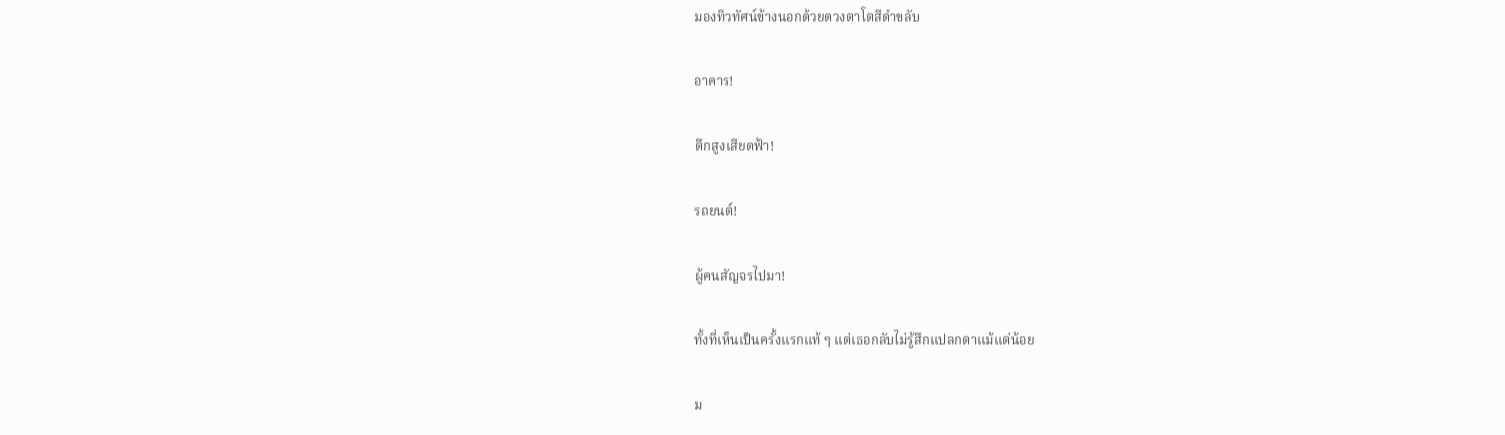มองทิวทัศน์ข้างนอกด้วยดวงตาโตสีดำขลับ

อาคาร!

ตึกสูงเสียดฟ้า!

รถยนต์!

ผู้คนสัญจรไปมา!

ทั้งที่เห็นเป็นครั้งแรกแท้ ๆ แต่เธอกลับไม่รู้สึกแปลกตาแม้แต่น้อย

ม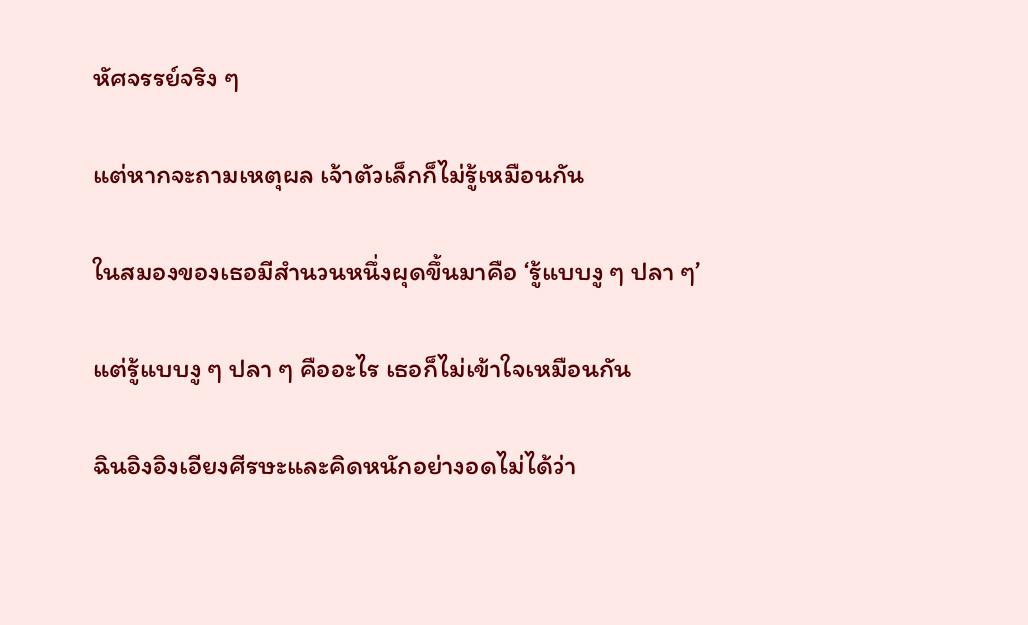หัศจรรย์จริง ๆ

แต่หากจะถามเหตุผล เจ้าตัวเล็กก็ไม่รู้เหมือนกัน

ในสมองของเธอมีสำนวนหนึ่งผุดขึ้นมาคือ ‘รู้แบบงู ๆ ปลา ๆ’

แต่รู้แบบงู ๆ ปลา ๆ คืออะไร เธอก็ไม่เข้าใจเหมือนกัน

ฉินอิงอิงเอียงศีรษะและคิดหนักอย่างอดไม่ได้ว่า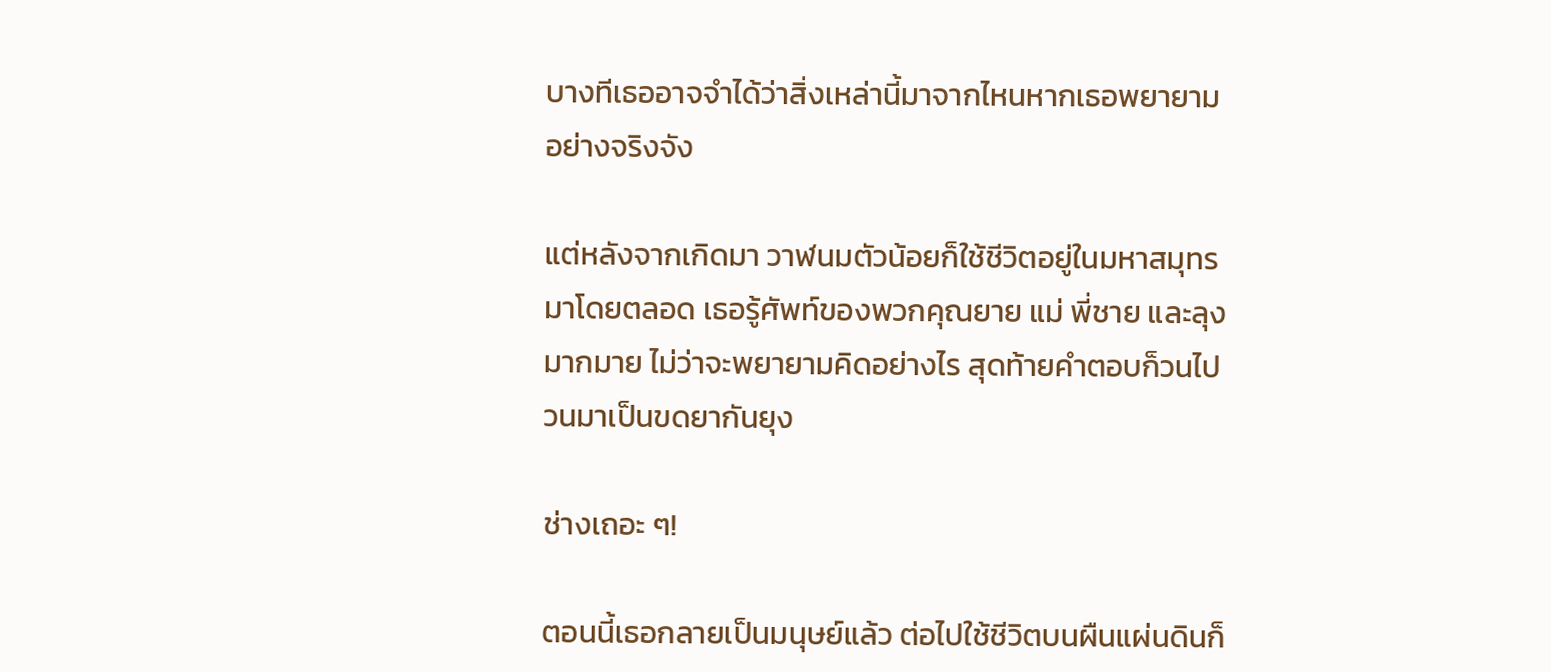บางทีเธออาจจำได้ว่าสิ่งเหล่านี้มาจากไหนหากเธอพยายามอย่างจริงจัง

แต่หลังจากเกิดมา วาฬนมตัวน้อยก็ใช้ชีวิตอยู่ในมหาสมุทรมาโดยตลอด เธอรู้ศัพท์ของพวกคุณยาย แม่ พี่ชาย และลุงมากมาย ไม่ว่าจะพยายามคิดอย่างไร สุดท้ายคำตอบก็วนไปวนมาเป็นขดยากันยุง

ช่างเถอะ ๆ!

ตอนนี้เธอกลายเป็นมนุษย์แล้ว ต่อไปใช้ชีวิตบนผืนแผ่นดินก็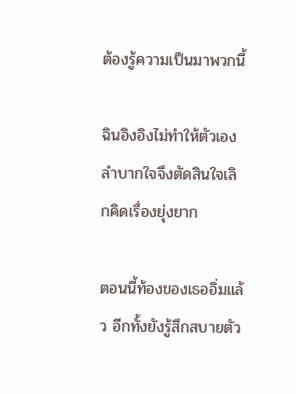ต้องรู้ความเป็นมาพวกนี้

ฉินอิงอิงไม่ทำให้ตัวเองลำบากใจจึงตัดสินใจเลิกคิดเรื่องยุ่งยาก

ตอนนี้ท้องของเธออิ่มแล้ว อีกทั้งยังรู้สึกสบายตัว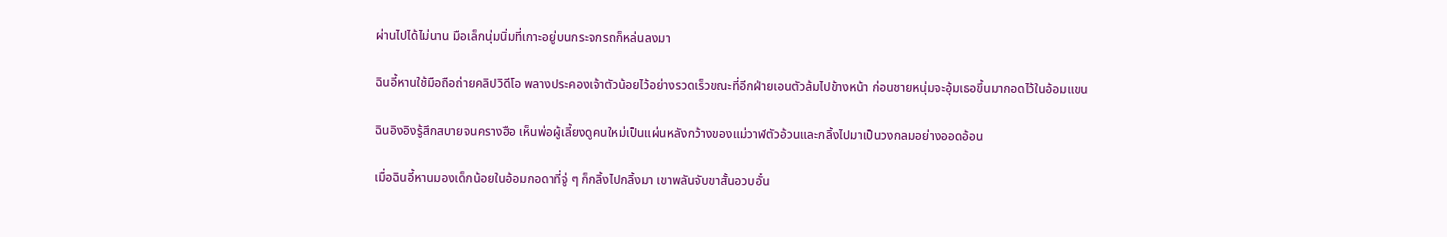ผ่านไปได้ไม่นาน มือเล็กนุ่มนิ่มที่เกาะอยู่บนกระจกรถก็หล่นลงมา

ฉินอี้หานใช้มือถือถ่ายคลิปวิดีโอ พลางประคองเจ้าตัวน้อยไว้อย่างรวดเร็วขณะที่อีกฝ่ายเอนตัวล้มไปข้างหน้า ก่อนชายหนุ่มจะอุ้มเธอขึ้นมากอดไว้ในอ้อมแขน

ฉินอิงอิงรู้สึกสบายจนครางฮือ เห็นพ่อผู้เลี้ยงดูคนใหม่เป็นแผ่นหลังกว้างของแม่วาฬตัวอ้วนและกลิ้งไปมาเป็นวงกลมอย่างออดอ้อน

เมื่อฉินอี้หานมองเด็กน้อยในอ้อมกอดาที่จู่ ๆ ก็กลิ้งไปกลิ้งมา เขาพลันจับขาสั้นอวบอั๋น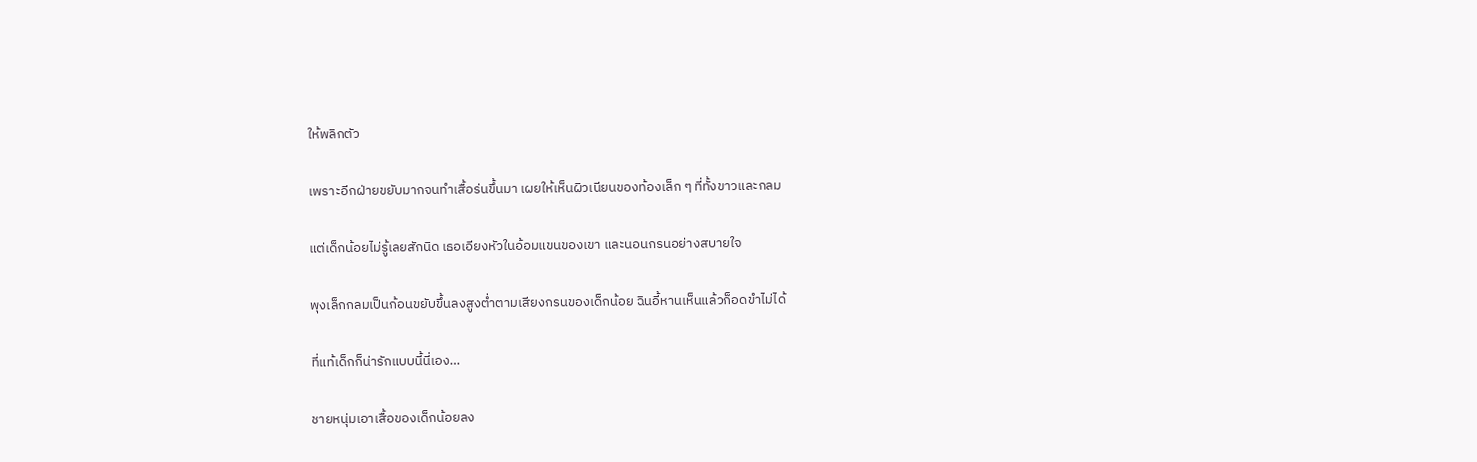ให้พลิกตัว

เพราะอีกฝ่ายขยับมากจนทำเสื้อร่นขึ้นมา เผยให้เห็นผิวเนียนของท้องเล็ก ๆ ที่ทั้งขาวและกลม

แต่เด็กน้อยไม่รู้เลยสักนิด เธอเอียงหัวในอ้อมแขนของเขา และนอนกรนอย่างสบายใจ

พุงเล็กกลมเป็นก้อนขยับขึ้นลงสูงต่ำตามเสียงกรนของเด็กน้อย ฉินอี้หานเห็นแล้วก็อดขำไม่ได้

ที่แท้เด็กก็น่ารักแบบนี้นี่เอง…

ชายหนุ่มเอาเสื้อของเด็กน้อยลง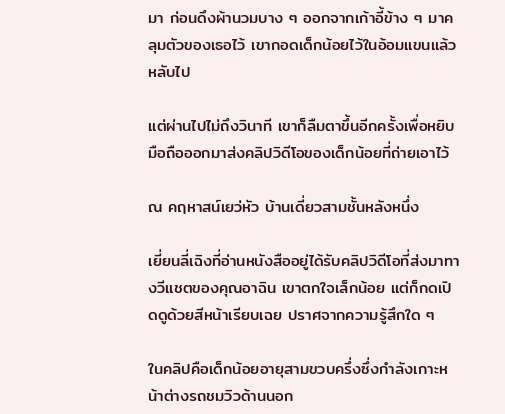มา ก่อนดึงผ้านวมบาง ๆ ออกจากเก้าอี้ข้าง ๆ มาคลุมตัวของเธอไว้ เขากอดเด็กน้อยไว้ในอ้อมแขนแล้วหลับไป

แต่ผ่านไปไม่ถึงวินาที เขาก็ลืมตาขึ้นอีกครั้งเพื่อหยิบมือถือออกมาส่งคลิปวิดีโอของเด็กน้อยที่ถ่ายเอาไว้

ณ คฤหาสน์เยว่หัว บ้านเดี่ยวสามชั้นหลังหนึ่ง

เยี่ยนลี่เฉิงที่อ่านหนังสืออยู่ได้รับคลิปวิดีโอที่ส่งมาทางวีแชตของคุณอาฉิน เขาตกใจเล็กน้อย แต่ก็กดเปิดดูด้วยสีหน้าเรียบเฉย ปราศจากความรู้สึกใด ๆ

ในคลิปคือเด็กน้อยอายุสามขวบครึ่งซึ่งกำลังเกาะหน้าต่างรถชมวิวด้านนอก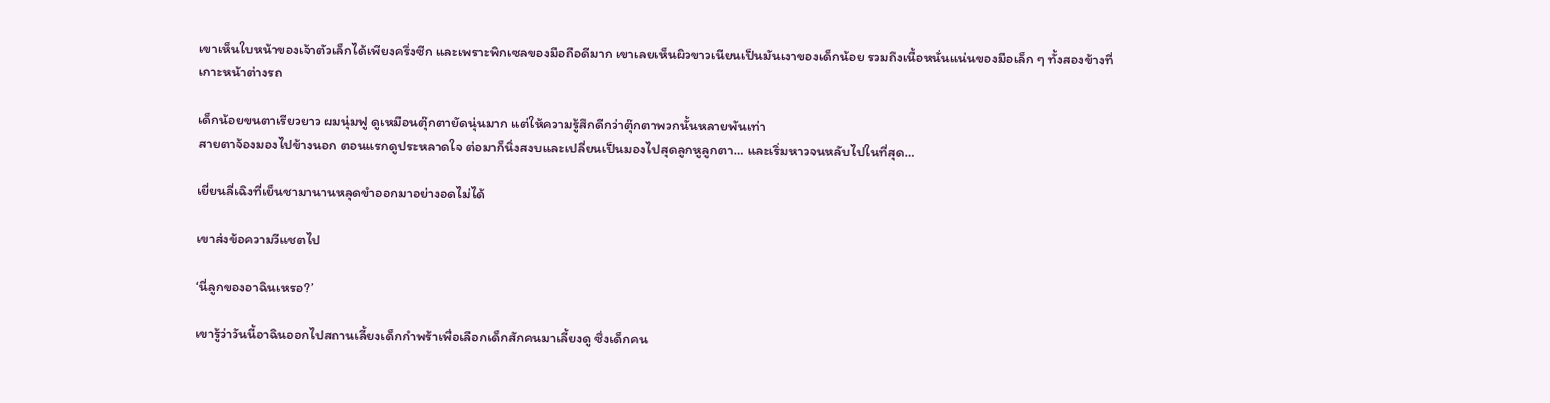เขาเห็นใบหน้าของเจ้าตัวเล็กได้เพียงครึ่งซีก และเพราะพิกเซลของมือถือดีมาก เขาเลยเห็นผิวขาวเนียนเป็นมันเงาของเด็กน้อย รวมถึงเนื้อหนั่นแน่นของมือเล็ก ๆ ทั้งสองข้างที่เกาะหน้าต่างรถ

เด็กน้อยขนตาเรียวยาว ผมนุ่มฟู ดูเหมือนตุ๊กตายัดนุ่นมาก แต่ให้ความรู้สึกดีกว่าตุ๊กตาพวกนั้นหลายพันเท่า
สายตาจ้องมองไปข้างนอก ตอนแรกดูประหลาดใจ ต่อมาก็นิ่งสงบและเปลี่ยนเป็นมองไปสุดลูกหูลูกตา… และเริ่มหาวจนหลับไปในที่สุด…

เยี่ยนลี่เฉิงที่เย็นชามานานหลุดขำออกมาอย่างอดไม่ได้

เขาส่งข้อความวีแชตไป

‘นี่ลูกของอาฉินเหรอ?’

เขารู้ว่าวันนี้อาฉินออกไปสถานเลี้ยงเด็กกำพร้าเพื่อเลือกเด็กสักคนมาเลี้ยงดู ซึ่งเด็กคน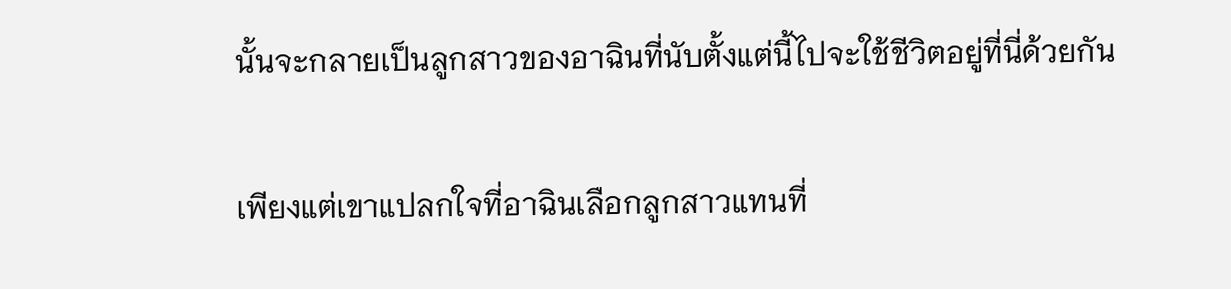นั้นจะกลายเป็นลูกสาวของอาฉินที่นับตั้งแต่นี้ไปจะใช้ชีวิตอยู่ที่นี่ด้วยกัน

เพียงแต่เขาแปลกใจที่อาฉินเลือกลูกสาวแทนที่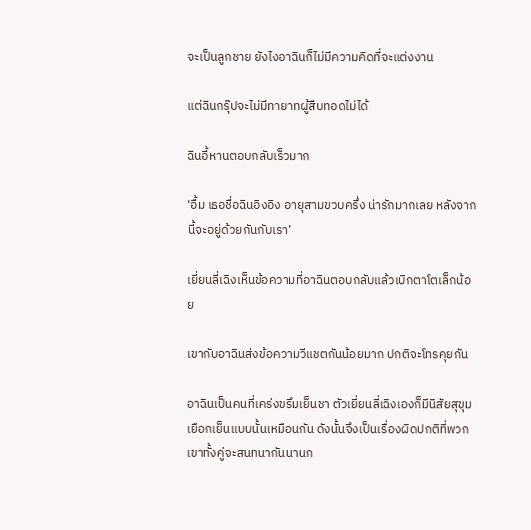จะเป็นลูกชาย ยังไงอาฉินก็ไม่มีความคิดที่จะแต่งงาน

แต่ฉินกรุ๊ปจะไม่มีทายาทผู้สืบทอดไม่ได้

ฉินอี้หานตอบกลับเร็วมาก

‘อื้ม เธอชื่อฉินอิงอิง อายุสามขวบครึ่ง น่ารักมากเลย หลังจากนี้จะอยู่ด้วยกันกับเรา’

เยี่ยนลี่เฉิงเห็นข้อความที่อาฉินตอบกลับแล้วเบิกตาโตเล็กน้อย

เขากับอาฉินส่งข้อความวีแชตกันน้อยมาก ปกติจะโทรคุยกัน

อาฉินเป็นคนที่เคร่งขรึมเย็นชา ตัวเยี่ยนลี่เฉิงเองก็มีนิสัยสุขุมเยือกเย็นแบบนั้นเหมือนกัน ดังนั้นจึงเป็นเรื่องผิดปกติที่พวกเขาทั้งคู่จะสนทนากันนานก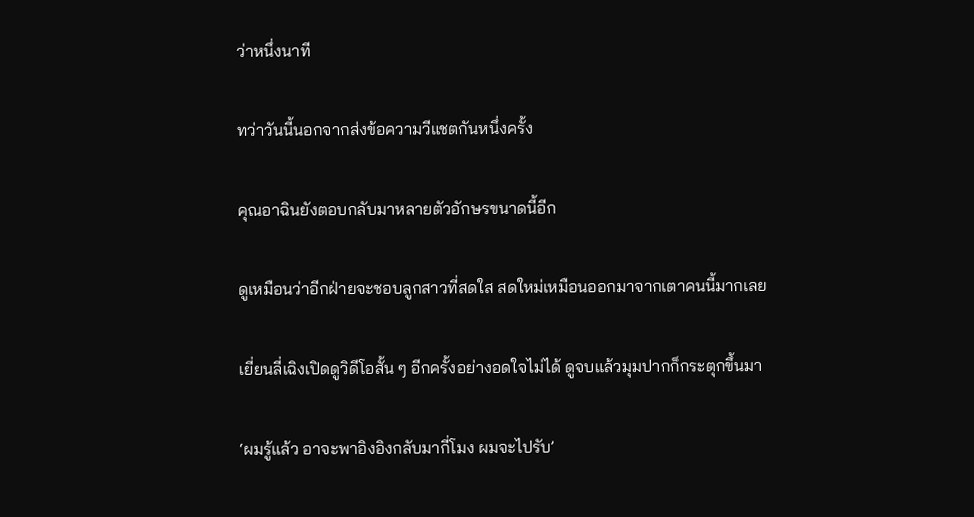ว่าหนึ่งนาที

ทว่าวันนี้นอกจากส่งข้อความวีแชตกันหนึ่งครั้ง

คุณอาฉินยังตอบกลับมาหลายตัวอักษรขนาดนี้อีก

ดูเหมือนว่าอีกฝ่ายจะชอบลูกสาวที่สดใส สดใหม่เหมือนออกมาจากเตาคนนี้มากเลย

เยี่ยนลี่เฉิงเปิดดูวิดีโอสั้น ๆ อีกครั้งอย่างอดใจไม่ได้ ดูจบแล้วมุมปากก็กระตุกขึ้นมา

‘ผมรู้แล้ว อาจะพาอิงอิงกลับมากี่โมง ผมจะไปรับ’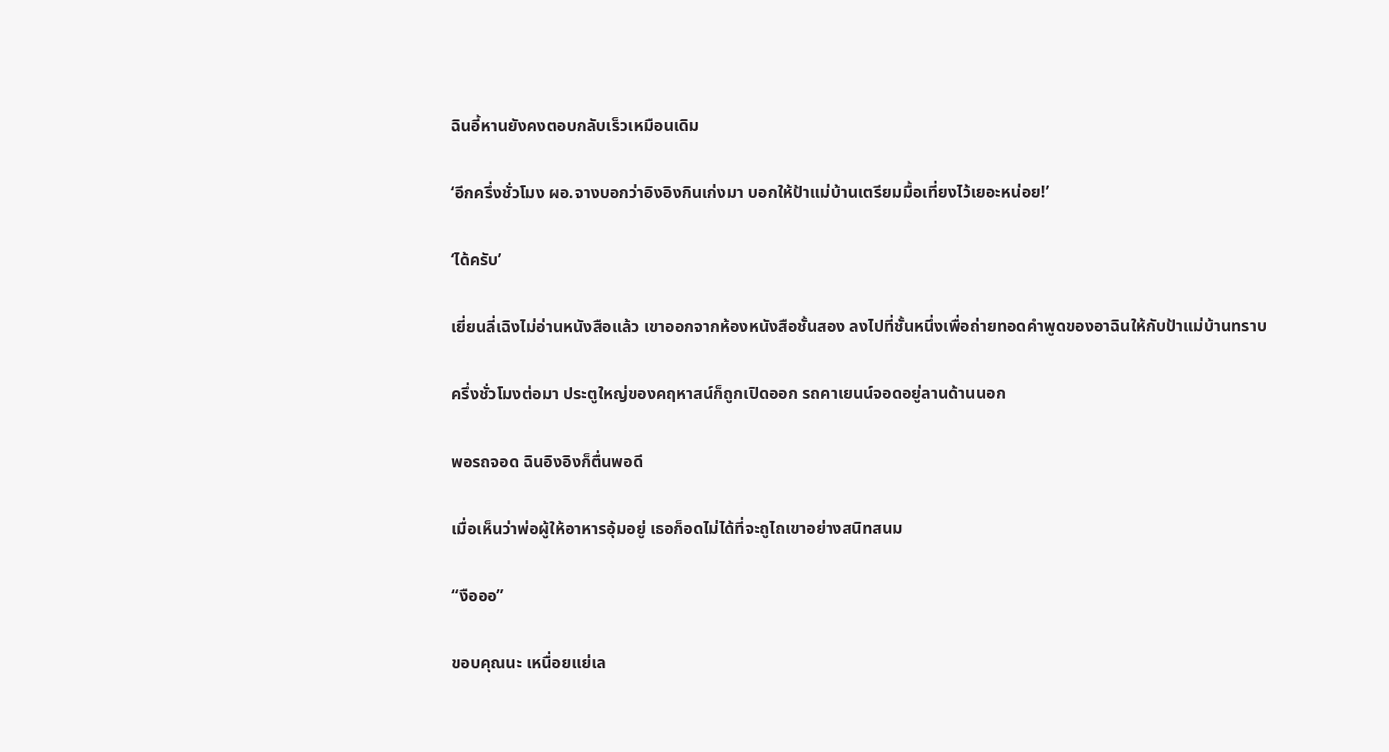ฉินอี้หานยังคงตอบกลับเร็วเหมือนเดิม

‘อีกครึ่งชั่วโมง ผอ.จางบอกว่าอิงอิงกินเก่งมา บอกให้ป้าแม่บ้านเตรียมมื้อเที่ยงไว้เยอะหน่อย!’

‘ได้ครับ’

เยี่ยนลี่เฉิงไม่อ่านหนังสือแล้ว เขาออกจากห้องหนังสือชั้นสอง ลงไปที่ชั้นหนึ่งเพื่อถ่ายทอดคำพูดของอาฉินให้กับป้าแม่บ้านทราบ

ครึ่งชั่วโมงต่อมา ประตูใหญ่ของคฤหาสน์ก็ถูกเปิดออก รถคาเยนน์จอดอยู่ลานด้านนอก

พอรถจอด ฉินอิงอิงก็ตื่นพอดี

เมื่อเห็นว่าพ่อผู้ให้อาหารอุ้มอยู่ เธอก็อดไม่ได้ที่จะถูไถเขาอย่างสนิทสนม

“งือออ”

ขอบคุณนะ เหนื่อยแย่เล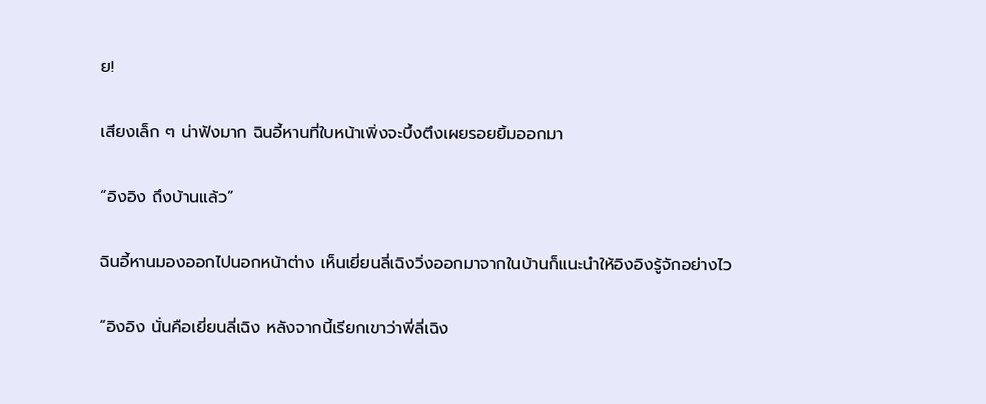ย!

เสียงเล็ก ๆ น่าฟังมาก ฉินอี้หานที่ใบหน้าเพิ่งจะบึ้งตึงเผยรอยยิ้มออกมา

“อิงอิง ถึงบ้านแล้ว”

ฉินอี้หานมองออกไปนอกหน้าต่าง เห็นเยี่ยนลี่เฉิงวิ่งออกมาจากในบ้านก็แนะนำให้อิงอิงรู้จักอย่างไว

“อิงอิง นั่นคือเยี่ยนลี่เฉิง หลังจากนี้เรียกเขาว่าพี่ลี่เฉิง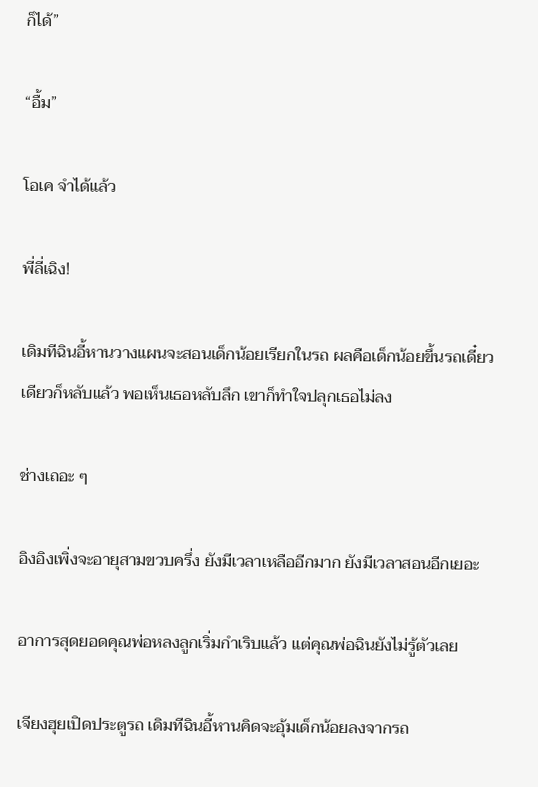ก็ได้”

“อื้ม”

โอเค จำได้แล้ว

พี่ลี่เฉิง!

เดิมทีฉินอี้หานวางแผนจะสอนเด็กน้อยเรียกในรถ ผลคือเด็กน้อยขึ้นรถเดี๋ยวเดียวก็หลับแล้ว พอเห็นเธอหลับลึก เขาก็ทำใจปลุกเธอไม่ลง

ช่างเถอะ ๆ

อิงอิงเพิ่งจะอายุสามขวบครึ่ง ยังมีเวลาเหลืออีกมาก ยังมีเวลาสอนอีกเยอะ

อาการสุดยอดคุณพ่อหลงลูกเริ่มกำเริบแล้ว แต่คุณพ่อฉินยังไม่รู้ตัวเลย

เจียงฮุยเปิดประตูรถ เดิมทีฉินอี้หานคิดจะอุ้มเด็กน้อยลงจากรถ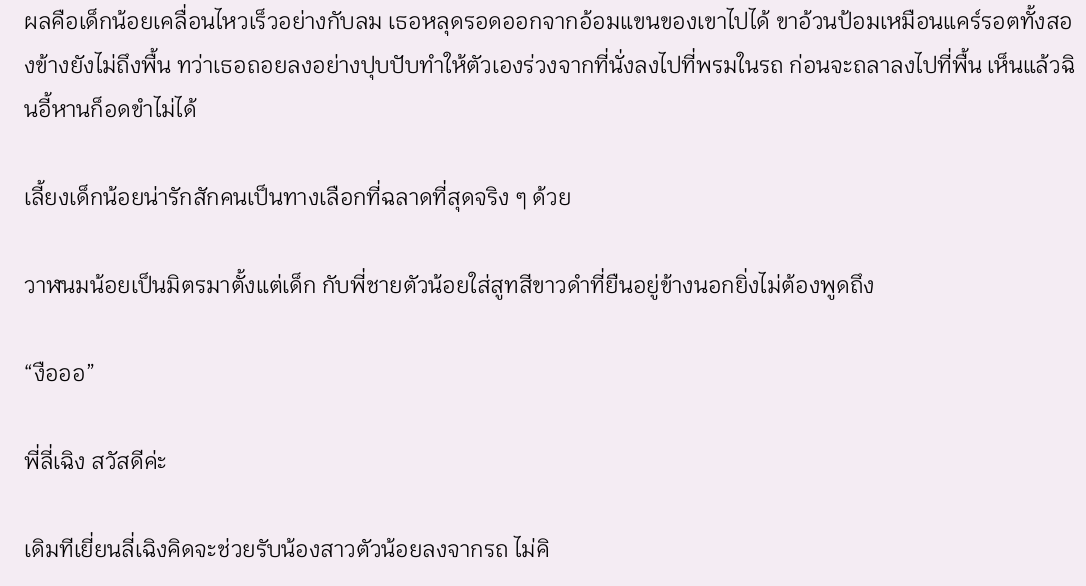ผลคือเด็กน้อยเคลื่อนไหวเร็วอย่างกับลม เธอหลุดรอดออกจากอ้อมแขนของเขาไปได้ ขาอ้วนป้อมเหมือนแคร์รอตทั้งสองข้างยังไม่ถึงพื้น ทว่าเธอถอยลงอย่างปุบปับทำให้ตัวเองร่วงจากที่นั่งลงไปที่พรมในรถ ก่อนจะถลาลงไปที่พื้น เห็นแล้วฉินอี้หานก็อดขำไม่ได้

เลี้ยงเด็กน้อยน่ารักสักคนเป็นทางเลือกที่ฉลาดที่สุดจริง ๆ ด้วย

วาฬนมน้อยเป็นมิตรมาตั้งแต่เด็ก กับพี่ชายตัวน้อยใส่สูทสีขาวดำที่ยืนอยู่ข้างนอกยิ่งไม่ต้องพูดถึง

“งือออ”

พี่ลี่เฉิง สวัสดีค่ะ

เดิมทีเยี่ยนลี่เฉิงคิดจะช่วยรับน้องสาวตัวน้อยลงจากรถ ไม่คิ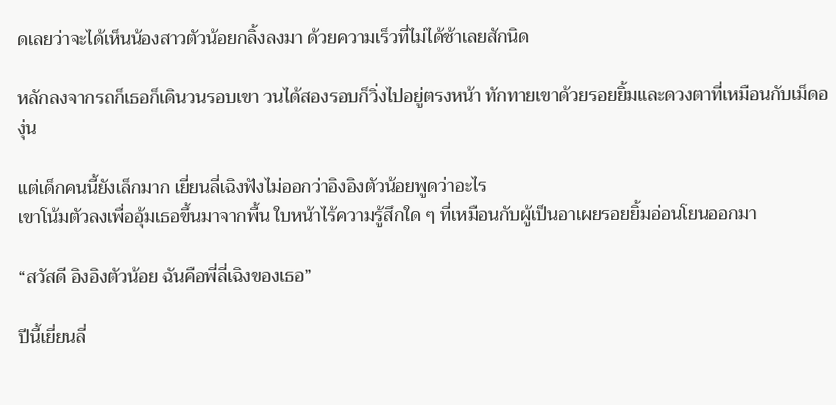ดเลยว่าจะได้เห็นน้องสาวตัวน้อยกลิ้งลงมา ด้วยความเร็วที่ไม่ได้ช้าเลยสักนิด

หลักลงจากรถก็เธอก็เดินวนรอบเขา วนได้สองรอบก็วิ่งไปอยู่ตรงหน้า ทักทายเขาด้วยรอยยิ้มและดวงตาที่เหมือนกับเม็ดองุ่น

แต่เด็กคนนี้ยังเล็กมาก เยี่ยนลี่เฉิงฟังไม่ออกว่าอิงอิงตัวน้อยพูดว่าอะไร
เขาโน้มตัวลงเพื่ออุ้มเธอขึ้นมาจากพื้น ใบหน้าไร้ความรู้สึกใด ๆ ที่เหมือนกับผู้เป็นอาเผยรอยยิ้มอ่อนโยนออกมา

“สวัสดี อิงอิงตัวน้อย ฉันคือพี่ลี่เฉิงของเธอ”

ปีนี้เยี่ยนลี่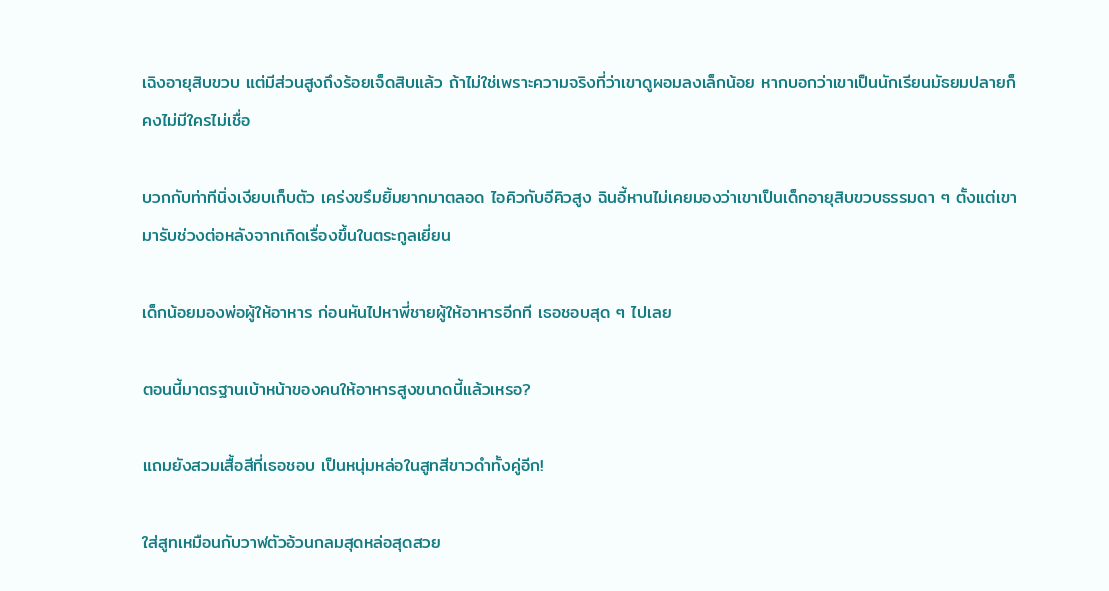เฉิงอายุสิบขวบ แต่มีส่วนสูงถึงร้อยเจ็ดสิบแล้ว ถ้าไม่ใช่เพราะความจริงที่ว่าเขาดูผอมลงเล็กน้อย หากบอกว่าเขาเป็นนักเรียนมัธยมปลายก็คงไม่มีใครไม่เชื่อ

บวกกับท่าทีนิ่งเงียบเก็บตัว เคร่งขรึมยิ้มยากมาตลอด ไอคิวกับอีคิวสูง ฉินอี้หานไม่เคยมองว่าเขาเป็นเด็กอายุสิบขวบธรรมดา ๆ ตั้งแต่เขามารับช่วงต่อหลังจากเกิดเรื่องขึ้นในตระกูลเยี่ยน

เด็กน้อยมองพ่อผู้ให้อาหาร ก่อนหันไปหาพี่ชายผู้ให้อาหารอีกที เธอชอบสุด ๆ ไปเลย

ตอนนี้มาตรฐานเบ้าหน้าของคนให้อาหารสูงขนาดนี้แล้วเหรอ?

แถมยังสวมเสื้อสีที่เธอชอบ เป็นหนุ่มหล่อในสูทสีขาวดำทั้งคู่อีก!

ใส่สูทเหมือนกับวาฬตัวอ้วนกลมสุดหล่อสุดสวย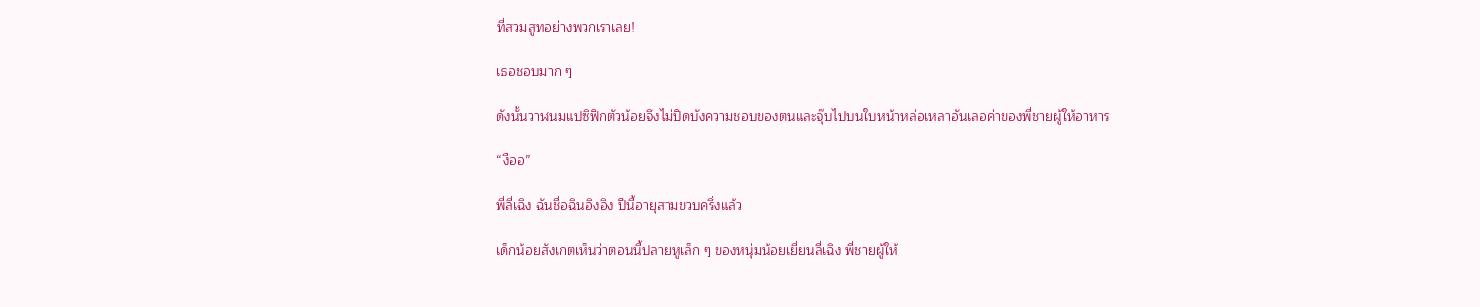ที่สวมสูทอย่างพวกเราเลย!

เธอชอบมาก ๆ

ดังนั้นวาฬนมแปซิฟิกตัวน้อยจึงไม่ปิดบังความชอบของตนและจุ๊บไปบนใบหน้าหล่อเหลาอันเลอค่าของพี่ชายผู้ให้อาหาร

“งืออ”

พี่ลี่เฉิง ฉันชื่อฉินอิงอิง ปีนี้อายุสามขวบครึ่งแล้ว

เด็กน้อยสังเกตเห็นว่าตอนนี้ปลายหูเล็ก ๆ ของหนุ่มน้อยเยี่ยนลี่เฉิง พี่ชายผู้ให้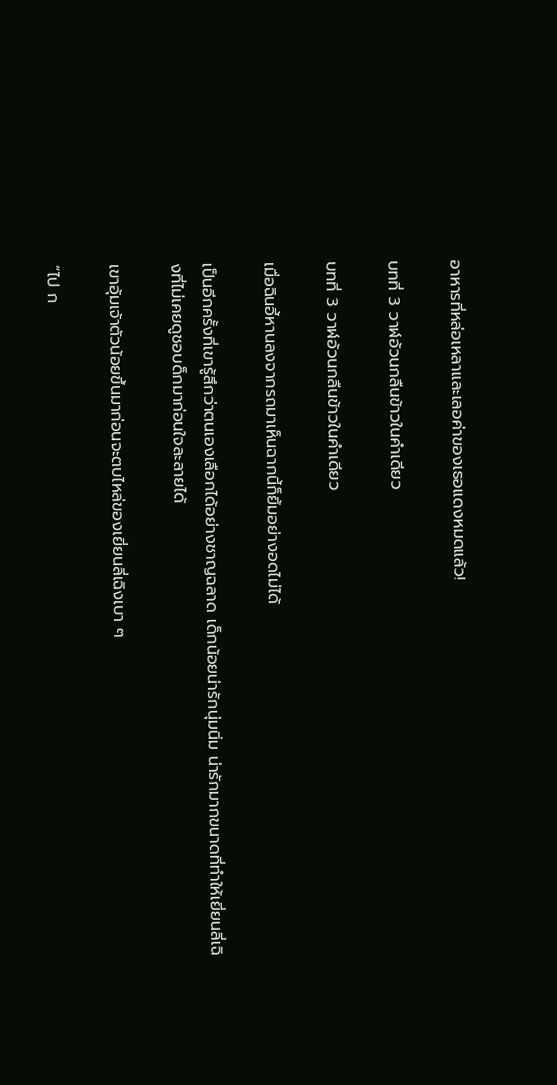อาหารที่หล่อเหลาและเลอค่าของเธอแดงหมดแล้ว!

บทที่ 3 วาฬอ้วนกลืนข้าวในคำเดียว

บทที่ 3 วาฬอ้วนกลืนข้าวในคำเดียว

เมื่อฉินอี้หานลงจากรถมาเห็นฉากนี้ก็ยิ้มอย่างอดไม่ได้

เป็นอีกครั้งที่เขารู้สึกว่าตนเองเลือกได้อย่างชาญฉลาด เด็กน้อยน่ารักนุ่มนิ่ม น่ารักมากขนาดที่ทำให้เยี่ยนลี่เฉิงที่ไม่เคยดูชอบด็กมาก่อนใจละลายได้

เขาอุ้มเจ้าตัวน้อยขึ้นมาก่อนจะตบไหล่ของเยี่ยนลี่เฉิงเบา ๆ

“ไป ก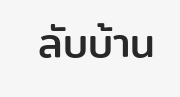ลับบ้าน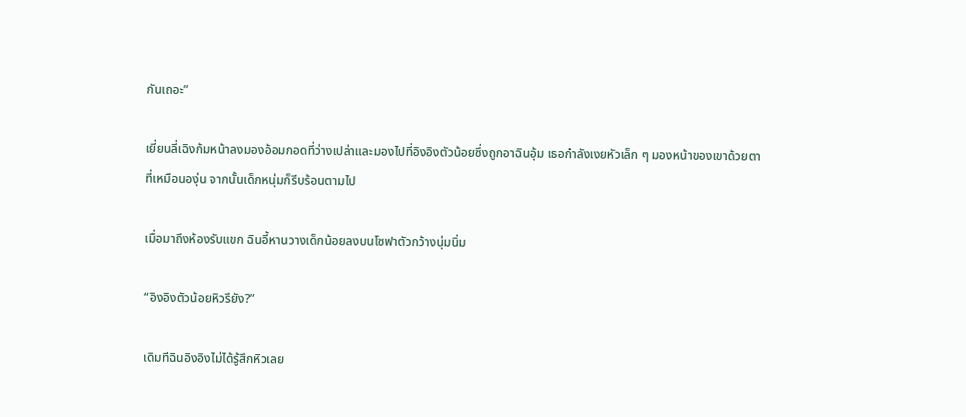กันเถอะ”

เยี่ยนลี่เฉิงก้มหน้าลงมองอ้อมกอดที่ว่างเปล่าและมองไปที่อิงอิงตัวน้อยซึ่งถูกอาฉินอุ้ม เธอกำลังเงยหัวเล็ก ๆ มองหน้าของเขาด้วยตาที่เหมือนองุ่น จากนั้นเด็กหนุ่มก็รีบร้อนตามไป

เมื่อมาถึงห้องรับแขก ฉินอี้หานวางเด็กน้อยลงบนโซฟาตัวกว้างนุ่มนิ่ม

“อิงอิงตัวน้อยหิวรึยัง?”

เดิมทีฉินอิงอิงไม่ได้รู้สึกหิวเลย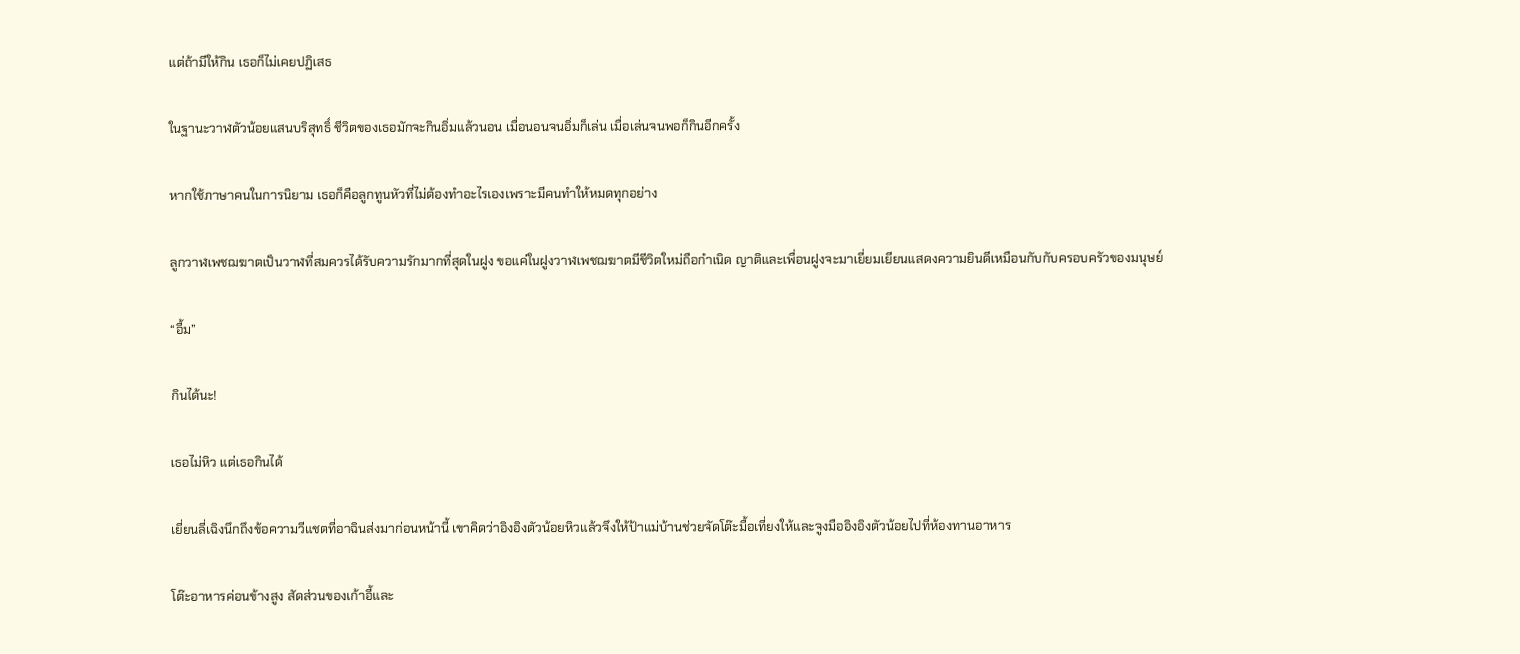แต่ถ้ามีให้กิน เธอก็ไม่เคยปฏิเสธ

ในฐานะวาฬตัวน้อยแสนบริสุทธิ์ ชีวิตของเธอมักจะกินอิ่มแล้วนอน เมื่อนอนจนอิ่มก็เล่น เมื่อเล่นจนพอก็กินอีกครั้ง

หากใช้ภาษาคนในการนิยาม เธอก็คือลูกทูนหัวที่ไม่ต้องทำอะไรเองเพราะมีคนทำให้หมดทุกอย่าง

ลูกวาฬเพชฌฆาตเป็นวาฬที่สมควรได้รับความรักมากที่สุดในฝูง ขอแค่ในฝูงวาฬเพชฌฆาตมีชีวิตใหม่ถือกำเนิด ญาติและเพื่อนฝูงจะมาเยี่ยมเยียนแสดงความยินดีเหมือนกับกับครอบครัวของมนุษย์

“อื้ม”

กินได้นะ!

เธอไม่หิว แต่เธอกินได้

เยี่ยนลี่เฉิงนึกถึงข้อความวีแชตที่อาฉินส่งมาก่อนหน้านี้ เขาคิดว่าอิงอิงตัวน้อยหิวแล้วจึงให้ป้าแม่บ้านช่วยจัดโต๊ะมื้อเที่ยงให้และจูงมืออิงอิงตัวน้อยไปที่ห้องทานอาหาร

โต๊ะอาหารค่อนข้างสูง สัดส่วนของเก้าอี้และ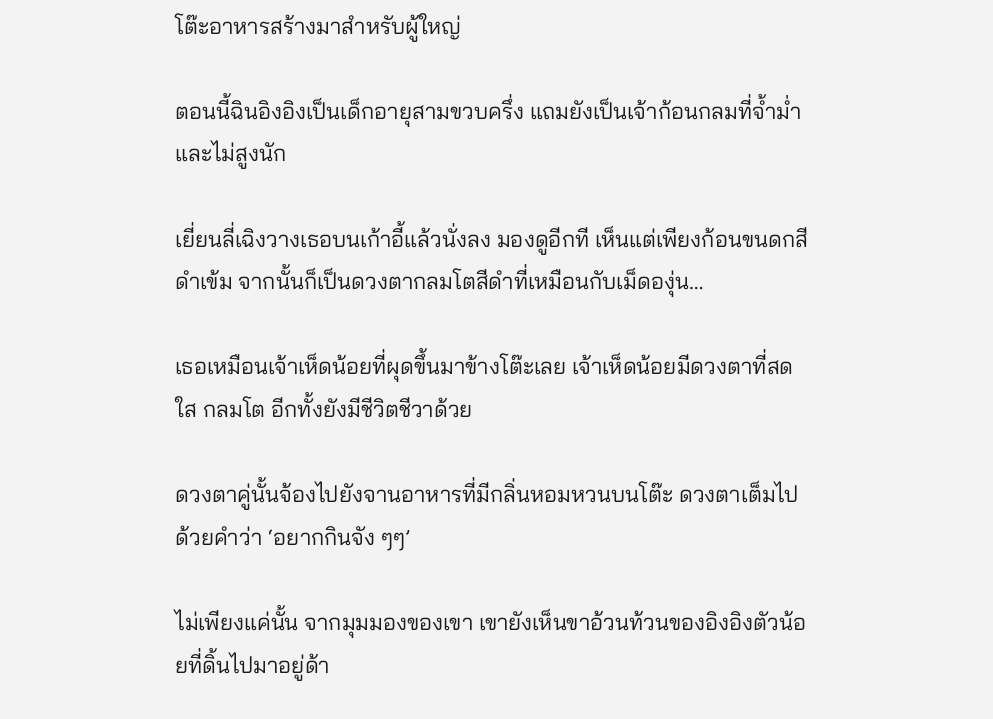โต๊ะอาหารสร้างมาสำหรับผู้ใหญ่

ตอนนี้ฉินอิงอิงเป็นเด็กอายุสามขวบครึ่ง แถมยังเป็นเจ้าก้อนกลมที่จ้ำม่ำและไม่สูงนัก

เยี่ยนลี่เฉิงวางเธอบนเก้าอี้แล้วนั่งลง มองดูอีกที เห็นแต่เพียงก้อนขนดกสีดำเข้ม จากนั้นก็เป็นดวงตากลมโตสีดำที่เหมือนกับเม็ดองุ่น…

เธอเหมือนเจ้าเห็ดน้อยที่ผุดขึ้นมาข้างโต๊ะเลย เจ้าเห็ดน้อยมีดวงตาที่สดใส กลมโต อีกทั้งยังมีชีวิตชีวาด้วย

ดวงตาคู่นั้นจ้องไปยังจานอาหารที่มีกลิ่นหอมหวนบนโต๊ะ ดวงตาเต็มไปด้วยคำว่า ‘อยากกินจัง ๆๆ’

ไม่เพียงแค่นั้น จากมุมมองของเขา เขายังเห็นขาอ้วนท้วนของอิงอิงตัวน้อยที่ดิ้นไปมาอยู่ด้า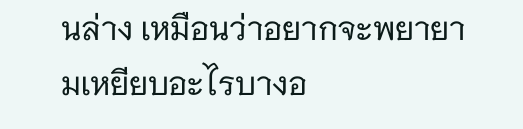นล่าง เหมือนว่าอยากจะพยายามเหยียบอะไรบางอ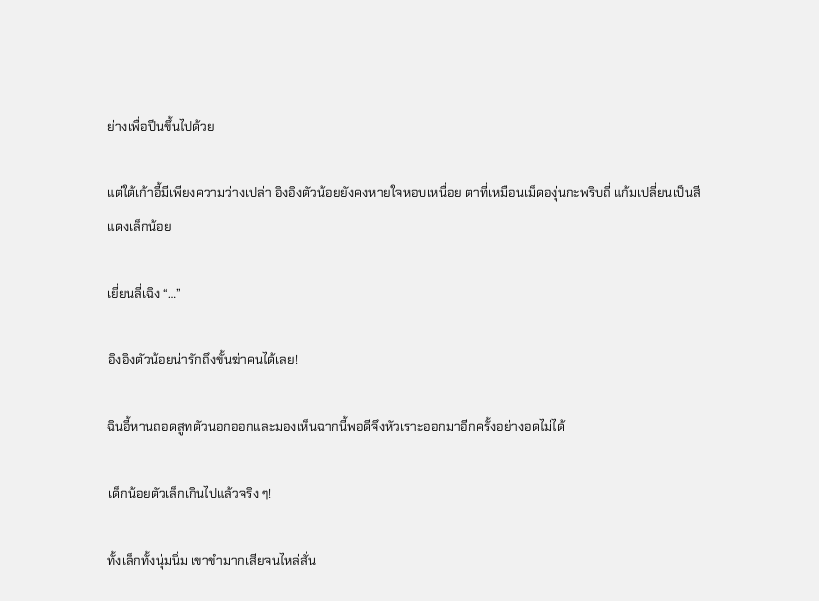ย่างเพื่อปีนขึ้นไปด้วย

แต่ใต้เก้าอี้มีเพียงความว่างเปล่า อิงอิงตัวน้อยยังคงหายใจหอบเหนื่อย ตาที่เหมือนเม็ดองุ่นกะพริบถี่ แก้มเปลี่ยนเป็นสีแดงเล็กน้อย

เยี่ยนลี่เฉิง “…”

อิงอิงตัวน้อยน่ารักถึงขั้นฆ่าคนได้เลย!

ฉินอี้หานถอดสูทตัวนอกออกและมองเห็นฉากนี้พอดีจึงหัวเราะออกมาอีกครั้งอย่างอดไม่ได้

เด็กน้อยตัวเล็กเกินไปแล้วจริง ๆ!

ทั้งเล็กทั้งนุ่มนิ่ม เขาขำมากเสียจนไหล่สั่น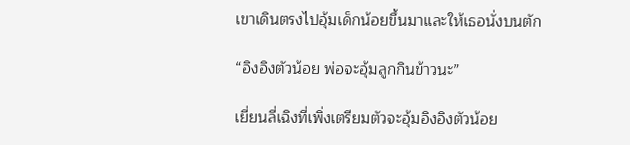เขาเดินตรงไปอุ้มเด็กน้อยขึ้นมาและให้เธอนั่งบนตัก

“อิงอิงตัวน้อย พ่อจะอุ้มลูกกินข้าวนะ”

เยี่ยนลี่เฉิงที่เพิ่งเตรียมตัวจะอุ้มอิงอิงตัวน้อย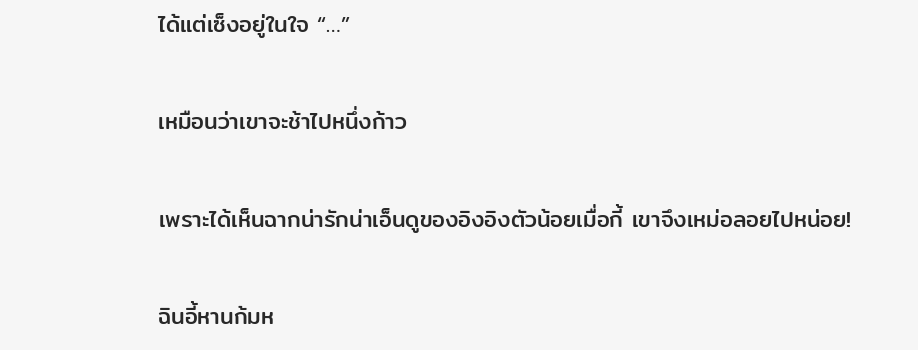ได้แต่เซ็งอยู่ในใจ “…”

เหมือนว่าเขาจะช้าไปหนึ่งก้าว

เพราะได้เห็นฉากน่ารักน่าเอ็นดูของอิงอิงตัวน้อยเมื่อกี้ เขาจึงเหม่อลอยไปหน่อย!

ฉินอี้หานก้มห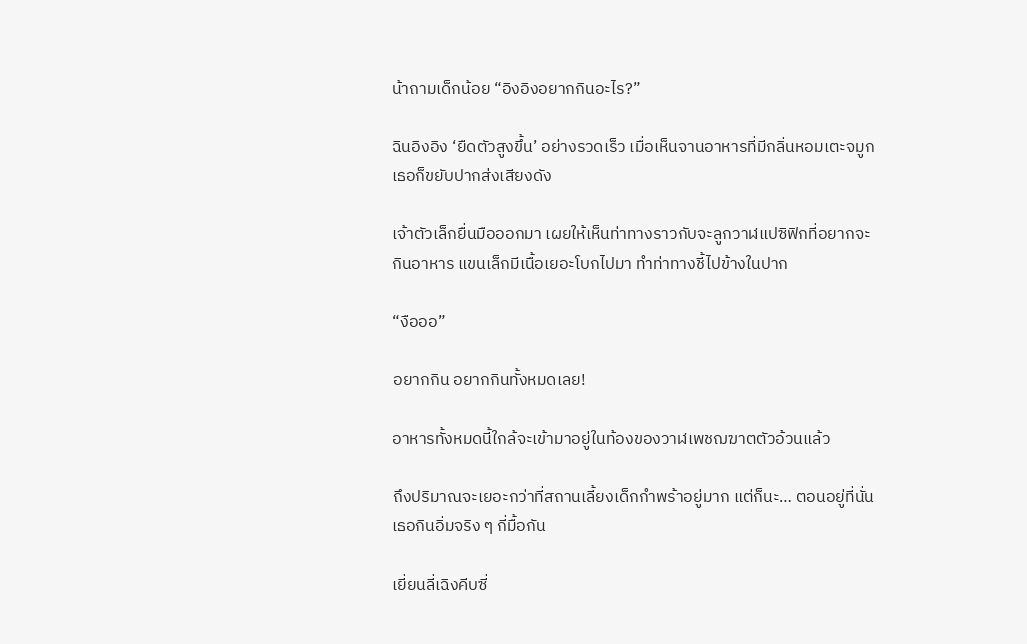น้าถามเด็กน้อย “อิงอิงอยากกินอะไร?”

ฉินอิงอิง ‘ยืดตัวสูงขึ้น’ อย่างรวดเร็ว เมื่อเห็นจานอาหารที่มีกลิ่นหอมเตะจมูก เธอก็ขยับปากส่งเสียงดัง

เจ้าตัวเล็กยื่นมือออกมา เผยให้เห็นท่าทางราวกับจะลูกวาฬแปซิฟิกที่อยากจะกินอาหาร แขนเล็กมีเนื้อเยอะโบกไปมา ทำท่าทางชี้ไปข้างในปาก

“งือออ”

อยากกิน อยากกินทั้งหมดเลย!

อาหารทั้งหมดนี้ใกล้จะเข้ามาอยู่ในท้องของวาฬเพชฌฆาตตัวอ้วนแล้ว

ถึงปริมาณจะเยอะกว่าที่สถานเลี้ยงเด็กกำพร้าอยู่มาก แต่ก็นะ… ตอนอยู่ที่นั่นเธอกินอิ่มจริง ๆ กี่มื้อกัน

เยี่ยนลี่เฉิงคีบซี่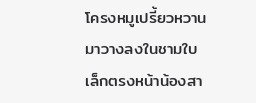โครงหมูเปรี้ยวหวานมาวางลงในชามใบเล็กตรงหน้าน้องสา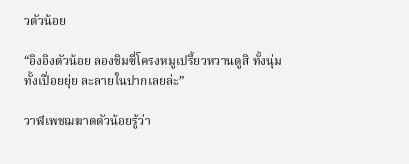วตัวน้อย

“อิงอิงตัวน้อย ลองชิมซี่โครงหมูเปรี้ยวหวานดูสิ ทั้งนุ่มทั้งเปื่อยยุ่ย ละลายในปากเลยล่ะ”

วาฬเพชฌฆาตตัวน้อยรู้ว่า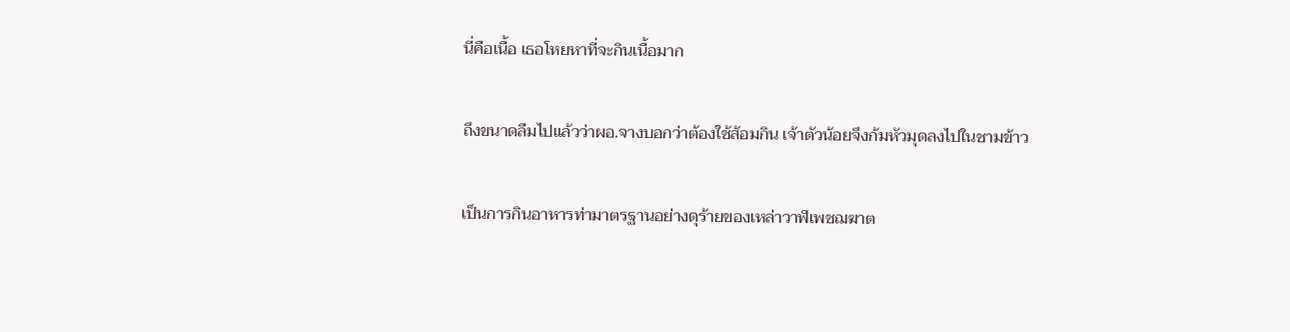นี่คือเนื้อ เธอโหยหาที่จะกินเนื้อมาก

ถึงขนาดลืมไปแล้วว่าผอ.จางบอกว่าต้องใช้ส้อมกิน เจ้าตัวน้อยจึงก้มหัวมุดลงไปในชามข้าว

เป็นการกินอาหารท่ามาตรฐานอย่างดุร้ายของเหล่าวาฬเพชฌฆาต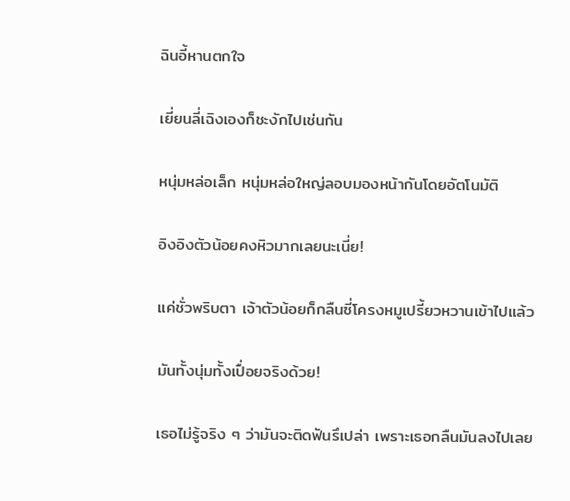ฉินอี้หานตกใจ

เยี่ยนลี่เฉิงเองก็ชะงักไปเช่นกัน

หนุ่มหล่อเล็ก หนุ่มหล่อใหญ่ลอบมองหน้ากันโดยอัตโนมัติ

อิงอิงตัวน้อยคงหิวมากเลยนะเนี่ย!

แค่ชั่วพริบตา เจ้าตัวน้อยก็กลืนซี่โครงหมูเปรี้ยวหวานเข้าไปแล้ว

มันทั้งนุ่มทั้งเปื่อยจริงด้วย!

เธอไม่รู้จริง ๆ ว่ามันจะติดฟันรึเปล่า เพราะเธอกลืนมันลงไปเลย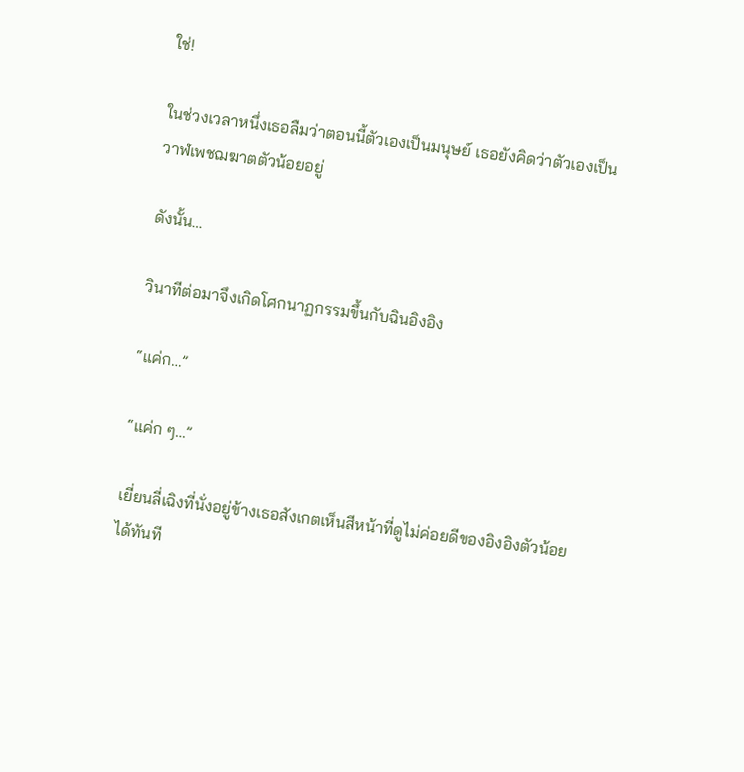ใช่!

ในช่วงเวลาหนึ่งเธอลืมว่าตอนนี้ตัวเองเป็นมนุษย์ เธอยังคิดว่าตัวเองเป็นวาฬเพชฌฆาตตัวน้อยอยู่

ดังนั้น…

วินาทีต่อมาจึงเกิดโศกนาฏกรรมขึ้นกับฉินอิงอิง

“แค่ก…”

“แค่ก ๆ…”

เยี่ยนลี่เฉิงที่นั่งอยู่ข้างเธอสังเกตเห็นสีหน้าที่ดูไม่ค่อยดีของอิงอิงตัวน้อยได้ทันที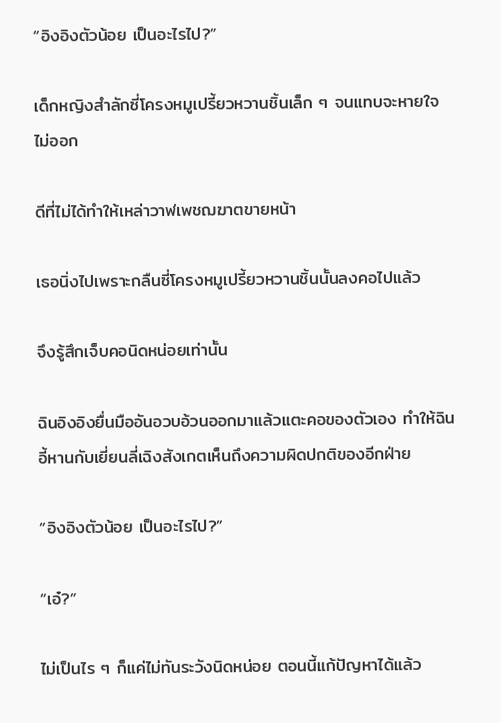“อิงอิงตัวน้อย เป็นอะไรไป?”

เด็กหญิงสำลักซี่โครงหมูเปรี้ยวหวานชิ้นเล็ก ๆ จนแทบจะหายใจไม่ออก

ดีที่ไม่ได้ทำให้เหล่าวาฬเพชฌฆาตขายหน้า

เธอนิ่งไปเพราะกลืนซี่โครงหมูเปรี้ยวหวานชิ้นนั้นลงคอไปแล้ว

จึงรู้สึกเจ็บคอนิดหน่อยเท่านั้น

ฉินอิงอิงยื่นมืออันอวบอ้วนออกมาแล้วแตะคอของตัวเอง ทำให้ฉินอี้หานกับเยี่ยนลี่เฉิงสังเกตเห็นถึงความผิดปกติของอีกฝ่าย

“อิงอิงตัวน้อย เป็นอะไรไป?”

“เอ๋?”

ไม่เป็นไร ๆ ก็แค่ไม่ทันระวังนิดหน่อย ตอนนี้แก้ปัญหาได้แล้ว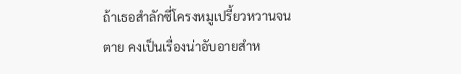ถ้าเธอสำลักซี่โครงหมูเปรี้ยวหวานจนตาย คงเป็นเรื่องน่าอับอายสำห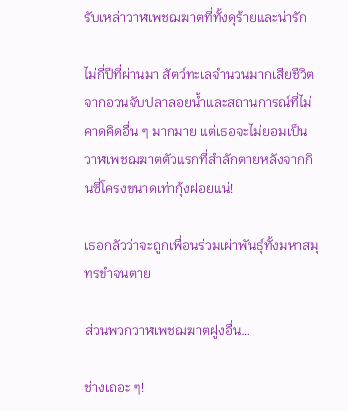รับเหล่าวาฬเพชฌฆาตที่ทั้งดุร้ายและน่ารัก

ไม่กี่ปีที่ผ่านมา สัตว์ทะเลจำนวนมากเสียชีวิตจากอวนจับปลาลอยน้ำและสถานการณ์ที่ไม่คาดคิดอื่น ๆ มากมาย แต่เธอจะไม่ยอมเป็นวาฬเพชฌฆาตตัวแรกที่สำลักตายหลังจากกินซี่โครงขนาดเท่ากุ้งฝอยแน่!

เธอกลัวว่าจะถูกเพื่อนร่วมเผ่าพันธุ์ทั้งมหาสมุทรขำจนตาย

ส่วนพวกวาฬเพชฌฆาตฝูงอื่น…

ช่างเถอะ ๆ!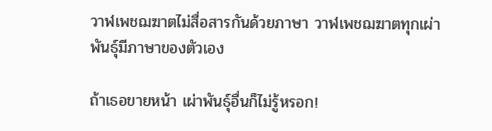วาฬเพชฌฆาตไม่สื่อสารกันด้วยภาษา วาฬเพชฌฆาตทุกเผ่าพันธุ์มีภาษาของตัวเอง

ถ้าเธอขายหน้า เผ่าพันธุ์อื่นก็ไม่รู้หรอก!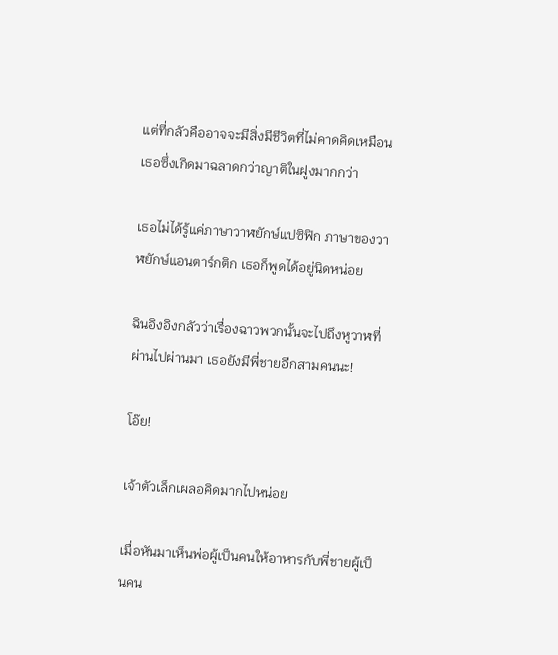แต่ที่กลัวคืออาจจะมีสิ่งมีชีวิตที่ไม่คาดคิดเหมือนเธอซึ่งเกิดมาฉลาดกว่าญาติในฝูงมากกว่า

เธอไม่ได้รู้แค่ภาษาวาฬยักษ์แปซิฟิก ภาษาของวาฬยักษ์แอนตาร์กติก เธอก็พูดได้อยู่นิดหน่อย

ฉินอิงอิงกลัวว่าเรื่องฉาวพวกนั้นจะไปถึงหูวาฬที่ผ่านไปผ่านมา เธอยังมีพี่ชายอีกสามคนนะ!

โอ๊ย!

เจ้าตัวเล็กเผลอคิดมากไปหน่อย

เมื่อหันมาเห็นพ่อผู้เป็นคนให้อาหารกับพี่ชายผู้เป็นคน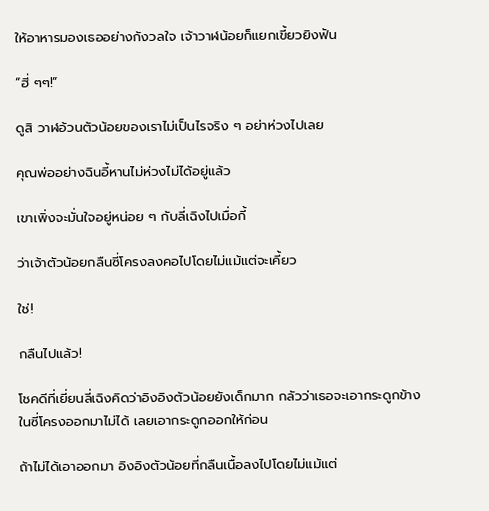ให้อาหารมองเธออย่างกังวลใจ เจ้าวาฬน้อยก็แยกเขี้ยวยิงฟัน

“ฮี่ ๆๆ!”

ดูสิ วาฬอ้วนตัวน้อยของเราไม่เป็นไรจริง ๆ อย่าห่วงไปเลย

คุณพ่ออย่างฉินอี้หานไม่ห่วงไม่ได้อยู่แล้ว

เขาเพิ่งจะมั่นใจอยู่หน่อย ๆ กับลี่เฉิงไปเมื่อกี้

ว่าเจ้าตัวน้อยกลืนซี่โครงลงคอไปโดยไม่แม้แต่จะเคี้ยว

ใช่!

กลืนไปแล้ว!

โชคดีที่เยี่ยนลี่เฉิงคิดว่าอิงอิงตัวน้อยยังเด็กมาก กลัวว่าเธอจะเอากระดูกข้างในซี่โครงออกมาไม่ได้ เลยเอากระดูกออกให้ก่อน

ถ้าไม่ได้เอาออกมา อิงอิงตัวน้อยที่กลืนเนื้อลงไปโดยไม่แม้แต่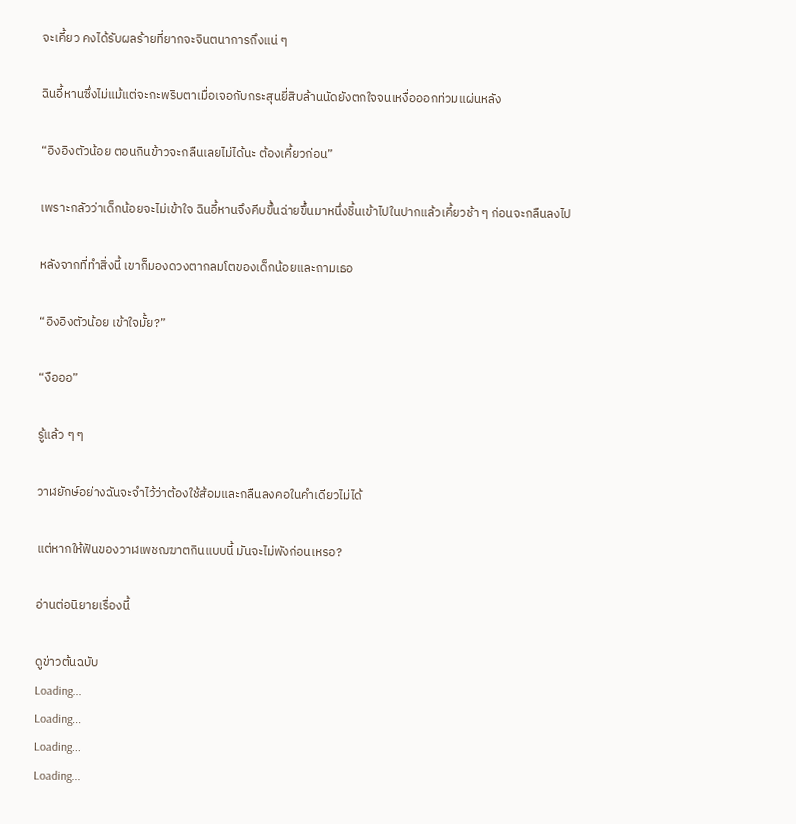จะเคี้ยว คงได้รับผลร้ายที่ยากจะจินตนาการถึงแน่ ๆ

ฉินอี้หานซึ่งไม่แม้แต่จะกะพริบตาเมื่อเจอกับกระสุนยี่สิบล้านนัดยังตกใจจนเหงื่อออกท่วมแผ่นหลัง

“อิงอิงตัวน้อย ตอนกินข้าวจะกลืนเลยไม่ได้นะ ต้องเคี้ยวก่อน”

เพราะกลัวว่าเด็กน้อยจะไม่เข้าใจ ฉินอี้หานจึงคีบขึ้นฉ่ายขึ้นมาหนึ่งชิ้นเข้าไปในปากแล้วเคี้ยวช้า ๆ ก่อนจะกลืนลงไป

หลังจากที่ทำสิ่งนี้ เขาก็มองดวงตากลมโตของเด็กน้อยและถามเธอ

“อิงอิงตัวน้อย เข้าใจมั้ย?”

“งือออ”

รู้แล้ว ๆ ๆ

วาฬยักษ์อย่างฉันจะจำไว้ว่าต้องใช้ส้อมและกลืนลงคอในคำเดียวไม่ได้

แต่หากให้ฟันของวาฬเพชฌฆาตกินแบบนี้ มันจะไม่พังก่อนเหรอ?

อ่านต่อนิยายเรื่องนี้

ดูข่าวต้นฉบับ
Loading...
Loading...
Loading...
Loading...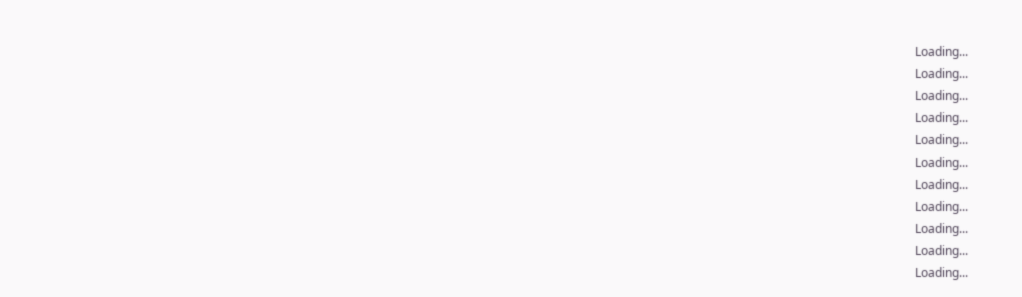Loading...
Loading...
Loading...
Loading...
Loading...
Loading...
Loading...
Loading...
Loading...
Loading...
Loading...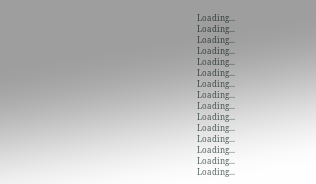Loading...
Loading...
Loading...
Loading...
Loading...
Loading...
Loading...
Loading...
Loading...
Loading...
Loading...
Loading...
Loading...
Loading...
Loading...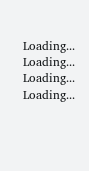Loading...
Loading...
Loading...
Loading...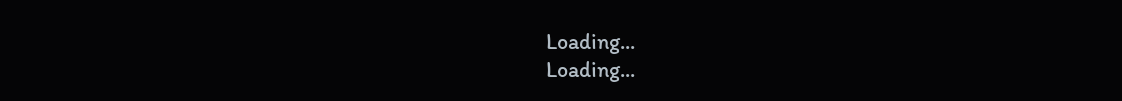Loading...
Loading...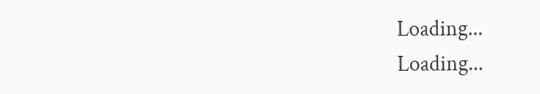Loading...
Loading...